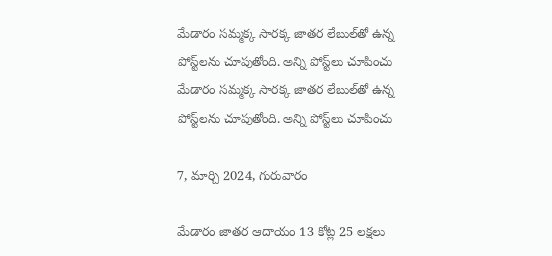మేడారం సమ్మక్క సారక్క జాతర లేబుల్‌తో ఉన్న పోస్ట్‌లను చూపుతోంది. అన్ని పోస్ట్‌లు చూపించు
మేడారం సమ్మక్క సారక్క జాతర లేబుల్‌తో ఉన్న పోస్ట్‌లను చూపుతోంది. అన్ని పోస్ట్‌లు చూపించు

7, మార్చి 2024, గురువారం

మేడారం జాతర ఆదాయం 13 కోట్ల 25 లక్షలు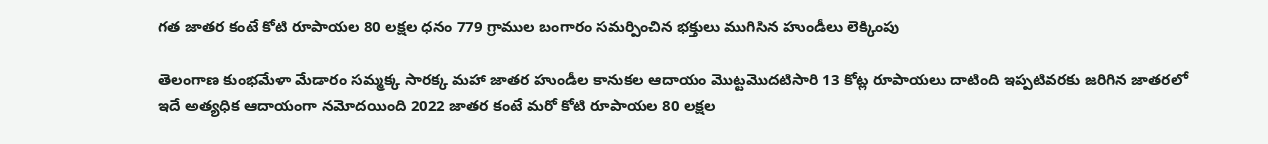గత జాతర కంటే కోటి రూపాయల 80 లక్షల ధనం 779 గ్రాముల బంగారం సమర్పించిన భక్తులు ముగిసిన హుండీలు లెక్కింపు

తెలంగాణ కుంభమేళా మేడారం సమ్మక్క సారక్క మహా జాతర హుండీల కానుకల ఆదాయం మొట్టమొదటిసారి 13 కోట్ల రూపాయలు దాటింది ఇప్పటివరకు జరిగిన జాతరలో ఇదే అత్యధిక ఆదాయంగా నమోదయింది 2022 జాతర కంటే మరో కోటి రూపాయల 80 లక్షల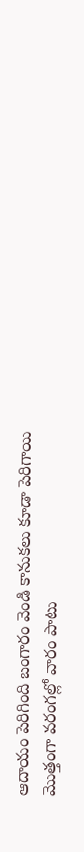ఆదాయం పెరిగింది బంగారం వెండి కానుకలు కూడా పెరిగాయి మొత్తంగా వరంగల్లో వారం పాటు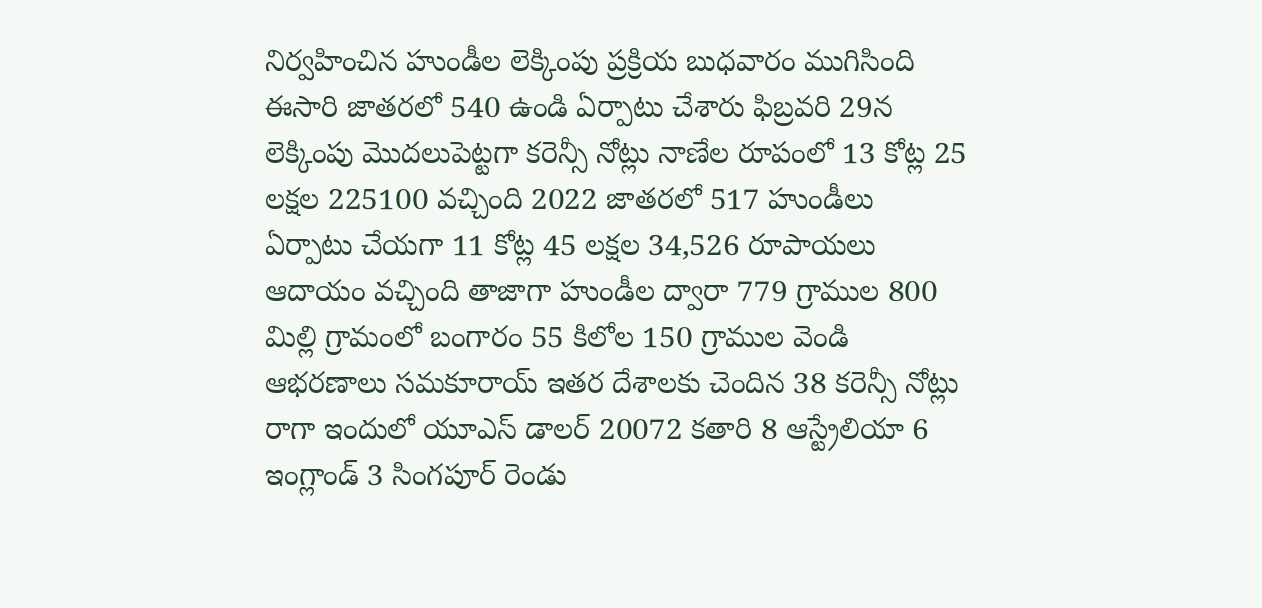నిర్వహించిన హుండీల లెక్కింపు ప్రక్రియ బుధవారం ముగిసింది ఈసారి జాతరలో 540 ఉండి ఏర్పాటు చేశారు ఫిబ్రవరి 29న లెక్కింపు మొదలుపెట్టగా కరెన్సీ నోట్లు నాణేల రూపంలో 13 కోట్ల 25 లక్షల 225100 వచ్చింది 2022 జాతరలో 517 హుండీలు ఏర్పాటు చేయగా 11 కోట్ల 45 లక్షల 34,526 రూపాయలు ఆదాయం వచ్చింది తాజాగా హుండీల ద్వారా 779 గ్రాముల 800 మిల్లి గ్రామంలో బంగారం 55 కిలోల 150 గ్రాముల వెండి ఆభరణాలు సమకూరాయ్ ఇతర దేశాలకు చెందిన 38 కరెన్సీ నోట్లు రాగా ఇందులో యూఎస్ డాలర్ 20072 కతారి 8 ఆస్ట్రేలియా 6 ఇంగ్లాండ్ 3 సింగపూర్ రెండు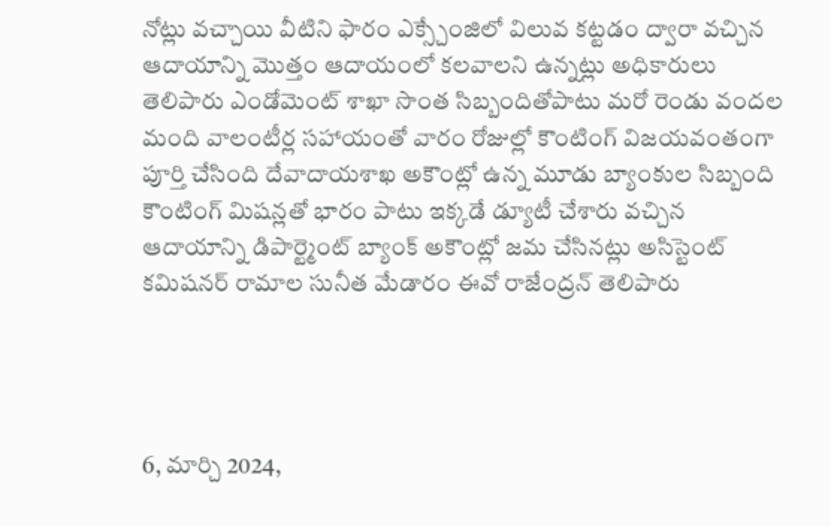నోట్లు వచ్చాయి వీటిని ఫారం ఎక్స్చేంజిలో విలువ కట్టడం ద్వారా వచ్చిన ఆదాయాన్ని మొత్తం ఆదాయంలో కలవాలని ఉన్నట్లు అధికారులు తెలిపారు ఎండోమెంట్ శాఖా సొంత సిబ్బందితోపాటు మరో రెండు వందల మంది వాలంటీర్ల సహాయంతో వారం రోజుల్లో కౌంటింగ్ విజయవంతంగా పూర్తి చేసింది దేవాదాయశాఖ అకౌంట్లో ఉన్న మూడు బ్యాంకుల సిబ్బంది కౌంటింగ్ మిషన్లతో భారం పాటు ఇక్కడే డ్యూటీ చేశారు వచ్చిన ఆదాయాన్ని డిపార్ట్మెంట్ బ్యాంక్ అకౌంట్లో జమ చేసినట్లు అసిస్టెంట్ కమిషనర్ రామాల సునీత మేడారం ఈవో రాజేంద్రన్ తెలిపారు




6, మార్చి 2024,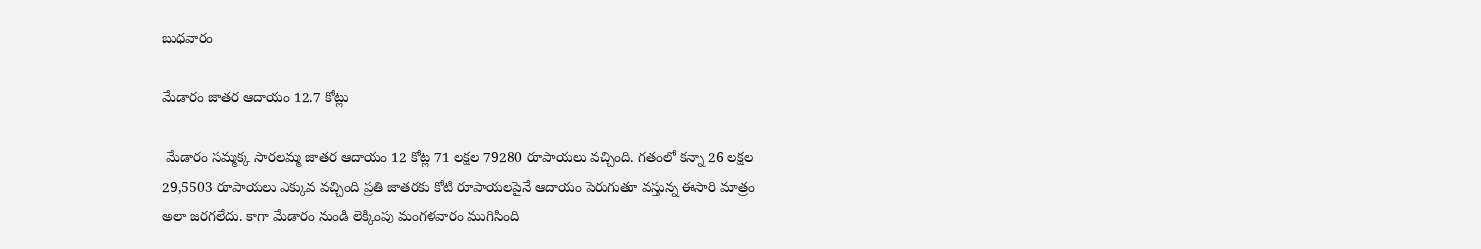బుధవారం

మేడారం జాతర ఆదాయం 12.7 కోట్లు

 మేడారం సమ్మక్క సారలమ్మ జాతర ఆదాయం 12 కోట్ల 71 లక్షల 79280 రూపాయలు వచ్చింది. గతంలో కన్నా 26 లక్షల 29,5503 రూపాయలు ఎక్కువ వచ్చింది ప్రతి జాతరకు కోటి రూపాయలపైనే ఆదాయం పెరుగుతూ వస్తున్న ఈసారి మాత్రం అలా జరగలేదు. కాగా మేడారం నుండి లెక్కింపు మంగళవారం ముగిసింది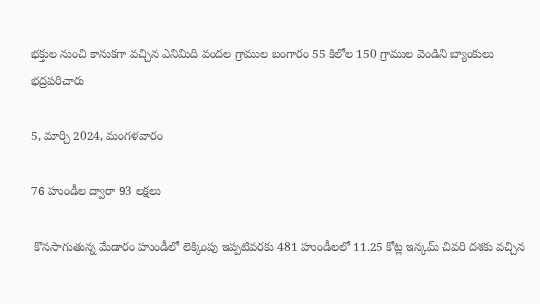భక్తుల నుంచి కానుకగా వచ్చిన ఎనిమిది వందల గ్రాముల బంగారం 55 కిలోల 150 గ్రాముల వెండిని బ్యాంకులు భద్రపరిచారు

5, మార్చి 2024, మంగళవారం

76 హుండీల ద్వారా 93 లక్షలు

 కొనసాగుతున్న మేడారం హుండీలో లెక్కింపు ఇప్పటివరకు 481 హుండీలలో 11.25 కోట్ల ఇన్కమ్ చివరి దశకు వచ్చిన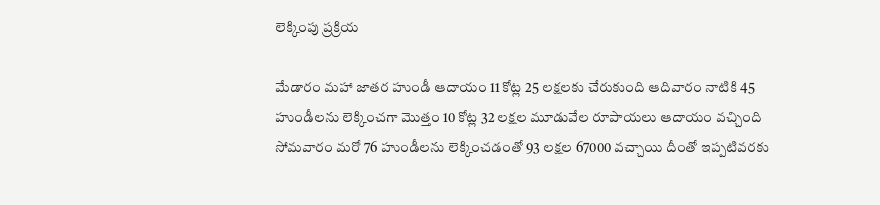లెక్కింపు ప్రక్రియ

మేడారం మహా జాతర హుండీ ఆదాయం 11 కోట్ల 25 లక్షలకు చేరుకుంది ఆదివారం నాటికి 45 హుండీలను లెక్కించగా మొత్తం 10 కోట్ల 32 లక్షల మూడువేల రూపాయలు ఆదాయం వచ్చింది సోమవారం మరో 76 హుండీలను లెక్కించడంతో 93 లక్షల 67000 వచ్చాయి దీంతో ఇప్పటివరకు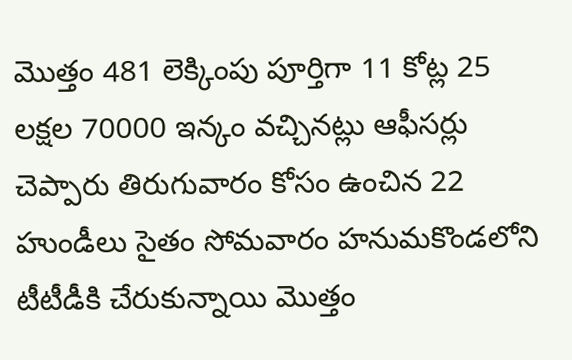మొత్తం 481 లెక్కింపు పూర్తిగా 11 కోట్ల 25 లక్షల 70000 ఇన్కం వచ్చినట్లు ఆఫీసర్లు చెప్పారు తిరుగువారం కోసం ఉంచిన 22 హుండీలు సైతం సోమవారం హనుమకొండలోని టీటీడీకి చేరుకున్నాయి మొత్తం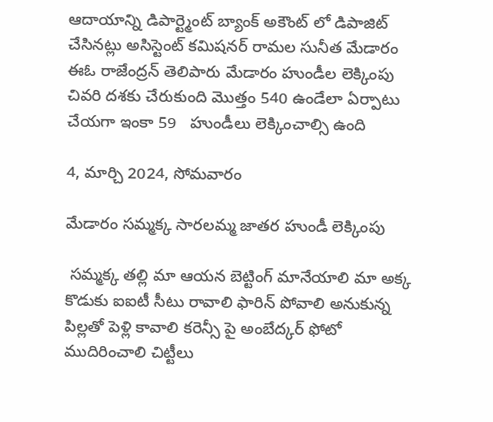ఆదాయాన్ని డిపార్ట్మెంట్ బ్యాంక్ అకౌంట్ లో డిపాజిట్ చేసినట్లు అసిస్టెంట్ కమిషనర్ రామల సునీత మేడారం ఈఓ రాజేంద్రన్ తెలిపారు మేడారం హుండీల లెక్కింపు చివరి దశకు చేరుకుంది మొత్తం 540 ఉండేలా ఏర్పాటు చేయగా ఇంకా 59   హుండీలు లెక్కించాల్సి ఉంది

4, మార్చి 2024, సోమవారం

మేడారం సమ్మక్క సారలమ్మ జాతర హుండీ లెక్కింపు

 సమ్మక్క తల్లి మా ఆయన బెట్టింగ్ మానేయాలి మా అక్క కొడుకు ఐఐటీ సీటు రావాలి ఫారిన్ పోవాలి అనుకున్న పిల్లతో పెళ్లి కావాలి కరెన్సీ పై అంబేద్కర్ ఫోటో ముదిరించాలి చిట్టీలు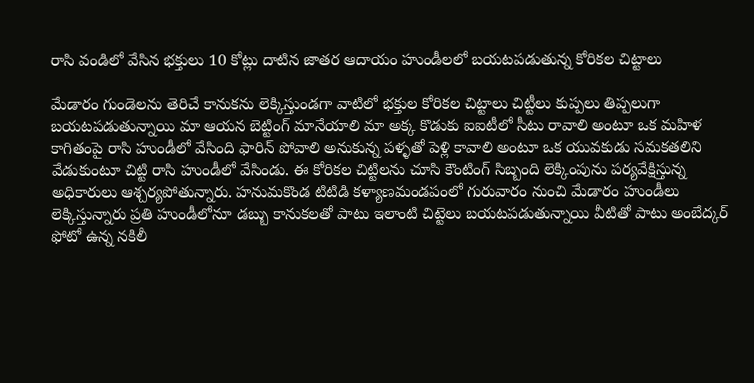రాసి వండిలో వేసిన భక్తులు 10 కోట్లు దాటిన జాతర ఆదాయం హుండీలలో బయటపడుతున్న కోరికల చిట్టాలు

మేడారం గుండెలను తెరిచే కానుకను లెక్కిస్తుండగా వాటిలో భక్తుల కోరికల చిట్టాలు చిట్టీలు కుప్పలు తిప్పలుగా బయటపడుతున్నాయి మా ఆయన బెట్టింగ్ మానేయాలి మా అక్క కొడుకు ఐఐటీలో సీటు రావాలి అంటూ ఒక మహిళ కాగితంపై రాసి హుండీలో వేసింది ఫారిన్ పోవాలి అనుకున్న పళ్ళతో పెళ్లి కావాలి అంటూ ఒక యువకుడు సమకతలిని వేడుకుంటూ చిట్టి రాసి హుండీలో వేసిండు. ఈ కోరికల చిట్టిలను చూసి కౌంటింగ్ సిబ్బంది లెక్కింపును పర్యవేక్షిస్తున్న అధికారులు ఆశ్చర్యపోతున్నారు. హనుమకొండ టిటిడి కళ్యాణమండపంలో గురువారం నుంచి మేడారం హుండీలు లెక్కిస్తున్నారు ప్రతి హుండీలోనూ డబ్బు కానుకలతో పాటు ఇలాంటి చిట్టెలు బయటపడుతున్నాయి వీటితో పాటు అంబేద్కర్ ఫోటో ఉన్న నకిలీ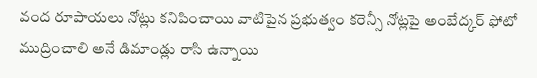వంద రూపాయలు నోట్లు కనిపించాయి వాటిపైన ప్రభుత్వం కరెన్సీ నోట్లపై అంబేద్కర్ ఫోటో ముద్రించాలి అనే డిమాండ్లు రాసి ఉన్నాయి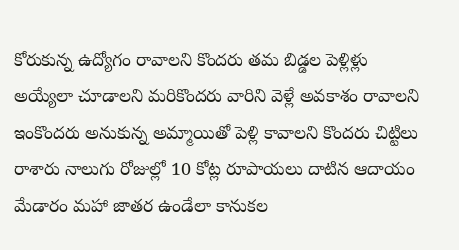కోరుకున్న ఉద్యోగం రావాలని కొందరు తమ బిడ్డల పెళ్లిళ్లు అయ్యేలా చూడాలని మరికొందరు వారిని వెళ్లే అవకాశం రావాలని ఇంకొందరు అనుకున్న అమ్మాయితో పెళ్లి కావాలని కొందరు చిట్టిలు రాశారు నాలుగు రోజుల్లో 10 కోట్ల రూపాయలు దాటిన ఆదాయం మేడారం మహా జాతర ఉండేలా కానుకల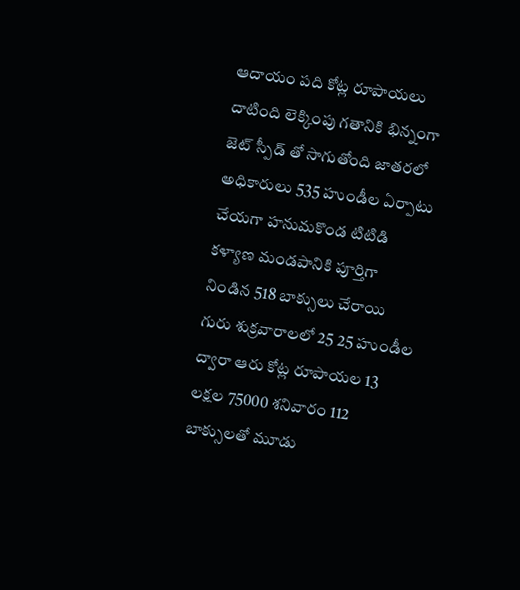ఆదాయం పది కోట్ల రూపాయలు దాటింది లెక్కింపు గతానికి భిన్నంగా జెట్ స్పీడ్ తో సాగుతోంది జాతరలో అధికారులు 535 హుండీల ఏర్పాటు చేయగా హనుమకొండ టిటిడి కళ్యాణ మండపానికి పూర్తిగా నిండిన 518 బాక్సులు చేరాయి గురు శుక్రవారాలలో 25 25 హుండీల ద్వారా ఆరు కోట్ల రూపాయల 13 లక్షల 75000 శనివారం 112 బాక్సులతో మూడు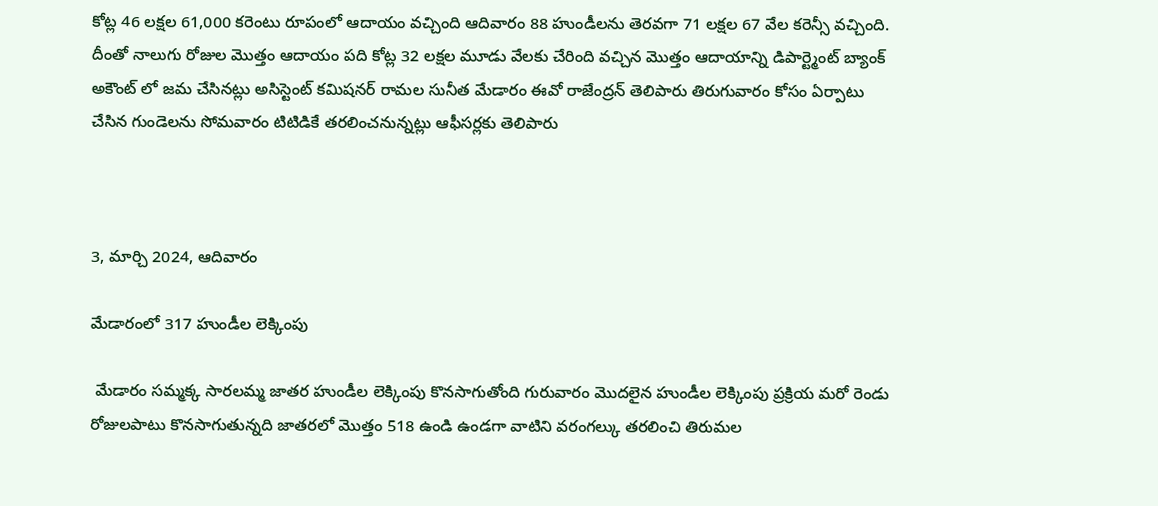కోట్ల 46 లక్షల 61,000 కరెంటు రూపంలో ఆదాయం వచ్చింది ఆదివారం 88 హుండీలను తెరవగా 71 లక్షల 67 వేల కరెన్సీ వచ్చింది. దీంతో నాలుగు రోజుల మొత్తం ఆదాయం పది కోట్ల 32 లక్షల మూడు వేలకు చేరింది వచ్చిన మొత్తం ఆదాయాన్ని డిపార్ట్మెంట్ బ్యాంక్ అకౌంట్ లో జమ చేసినట్లు అసిస్టెంట్ కమిషనర్ రామల సునీత మేడారం ఈవో రాజేంద్రన్ తెలిపారు తిరుగువారం కోసం ఏర్పాటు చేసిన గుండెలను సోమవారం టిటిడికే తరలించనున్నట్లు ఆఫీసర్లకు తెలిపారు



3, మార్చి 2024, ఆదివారం

మేడారంలో 317 హుండీల లెక్కింపు

 మేడారం సమ్మక్క సారలమ్మ జాతర హుండీల లెక్కింపు కొనసాగుతోంది గురువారం మొదలైన హుండీల లెక్కింపు ప్రక్రియ మరో రెండు రోజులపాటు కొనసాగుతున్నది జాతరలో మొత్తం 518 ఉండి ఉండగా వాటిని వరంగల్కు తరలించి తిరుమల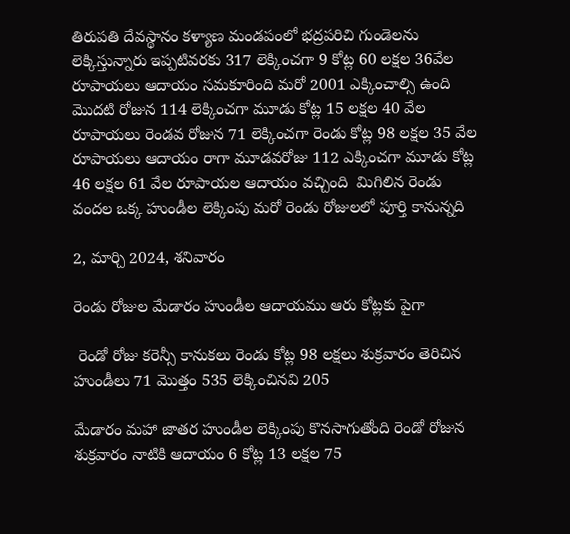తిరుపతి దేవస్థానం కళ్యాణ మండపంలో భద్రపరిచి గుండెలను లెక్కిస్తున్నారు ఇప్పటివరకు 317 లెక్కించగా 9 కోట్ల 60 లక్షల 36వేల రూపాయలు ఆదాయం సమకూరింది మరో 2001 ఎక్కించాల్సి ఉంది మొదటి రోజున 114 లెక్కించగా మూడు కోట్ల 15 లక్షల 40 వేల రూపాయలు రెండవ రోజున 71 లెక్కించగా రెండు కోట్ల 98 లక్షల 35 వేల రూపాయలు ఆదాయం రాగా మూడవరోజు 112 ఎక్కించగా మూడు కోట్ల 46 లక్షల 61 వేల రూపాయల ఆదాయం వచ్చింది  మిగిలిన రెండు వందల ఒక్క హుండీల లెక్కింపు మరో రెండు రోజులలో పూర్తి కానున్నది

2, మార్చి 2024, శనివారం

రెండు రోజుల మేడారం హుండీల ఆదాయము ఆరు కోట్లకు పైగా

 రెండో రోజు కరెన్సీ కానుకలు రెండు కోట్ల 98 లక్షలు శుక్రవారం తెరిచిన హుండీలు 71 మొత్తం 535 లెక్కించినవి 205

మేడారం మహా జాతర హుండీల లెక్కింపు కొనసాగుతోంది రెండో రోజున శుక్రవారం నాటికి ఆదాయం 6 కోట్ల 13 లక్షల 75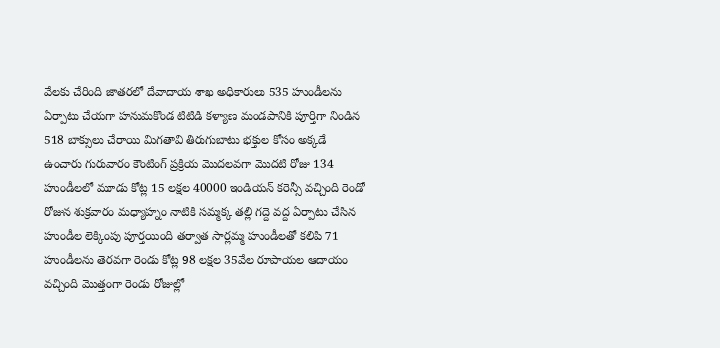వేలకు చేరింది జాతరలో దేవాదాయ శాఖ అధికారులు 535 హుండీలను ఏర్పాటు చేయగా హనుమకొండ టిటిడి కళ్యాణ మండపానికి పూర్తిగా నిండిన 518 బాక్సులు చేరాయి మిగతావి తిరుగుబాటు భక్తుల కోసం అక్కడే ఉంచారు గురువారం కౌంటింగ్ ప్రక్రియ మొదలవగా మొదటి రోజు 134 హుండీలలో మూడు కోట్ల 15 లక్షల 40000 ఇండియన్ కరెన్సీ వచ్చింది రెండో రోజున శుక్రవారం మధ్యాహ్నం నాటికి సమ్మక్క తల్లి గద్దె వద్ద ఏర్పాటు చేసిన హుండీల లెక్కింపు పూర్తయింది తర్వాత సార్లమ్మ హుండీలతో కలిపి 71 హుండీలను తెరవగా రెండు కోట్ల 98 లక్షల 35వేల రూపాయల ఆదాయం వచ్చింది మొత్తంగా రెండు రోజుల్లో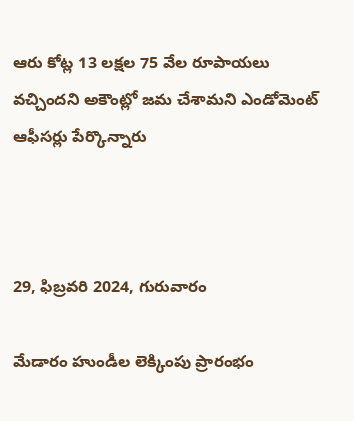ఆరు కోట్ల 13 లక్షల 75 వేల రూపాయలు వచ్చిందని అకౌంట్లో జమ చేశామని ఎండోమెంట్ ఆఫీసర్లు పేర్కొన్నారు



29, ఫిబ్రవరి 2024, గురువారం

మేడారం హుండీల లెక్కింపు ప్రారంభం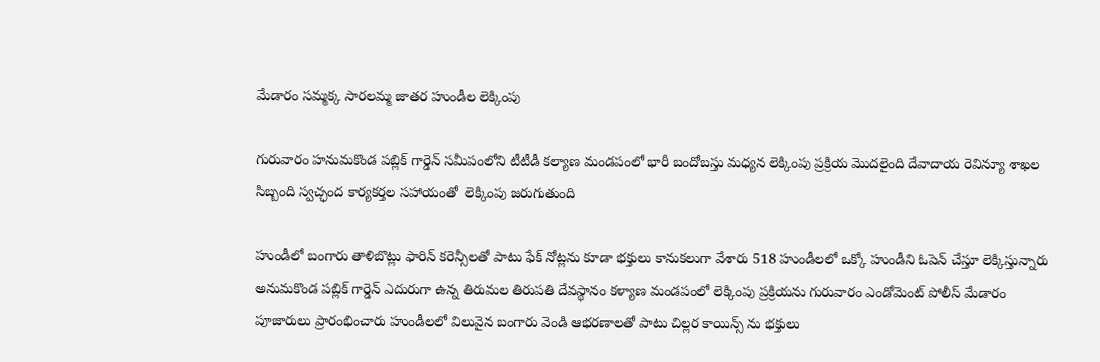మేడారం సమ్మక్క సారలమ్మ జాతర హుండీల లెక్కింపు

గురువారం హనుమకొండ పబ్లిక్ గార్డెన్ సమీపంలోని టీటీడీ కల్యాణ మండపంలో భారీ బందోబస్తు మధ్యన లెక్కింపు ప్రక్రియ మొదలైంది దేవాదాయ రెవిన్యూ శాఖల సిబ్బంది స్వచ్ఛంద కార్యకర్తల సహాయంతో  లెక్కింపు జరుగుతుంది

హుండీలో బంగారు తాళిబొట్లు ఫారిన్ కరెన్సీలతో పాటు ఫేక్ నోట్లను కూడా భక్తులు కానుకలుగా వేశారు 518 హుండీలలో ఒక్కో హుండీని ఓపెన్ చేస్తూ లెక్కిస్తున్నారు అనుమకొండ పబ్లిక్ గార్డెన్ ఎదురుగా ఉన్న తిరుమల తిరుపతి దేవస్థానం కళ్యాణ మండపంలో లెక్కింపు ప్రక్రియను గురువారం ఎండోమెంట్ పోలీస్ మేడారం పూజారులు ప్రారంభించారు హుండీలలో విలువైన బంగారు వెండి ఆభరణాలతో పాటు చిల్లర కాయిన్స్ ను భక్తులు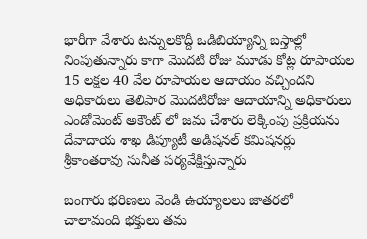భారీగా వేశారు టన్నులకొద్దీ ఒడిబియ్యాన్ని బస్తాల్లో నింపుతున్నారు కాగా మొదటి రోజు మూడు కోట్ల రూపాయల 15 లక్షల 40 వేల రూపాయల ఆదాయం వచ్చిందని అధికారులు తెలిపార మొదటిరోజు ఆదాయాన్ని అధికారులు ఎండోమెంట్ అకౌంట్ లో జమ చేశారు లెక్కింపు ప్రక్రియను దేవాదాయ శాఖ డిప్యూటీ అడిషనల్ కమిషనర్లు శ్రీకాంతరావు సునీత పర్యవేక్షిస్తున్నారు

బంగారు భరిణలు వెండి ఉయ్యాలలు జాతరలో  చాలామంది భక్తులు తమ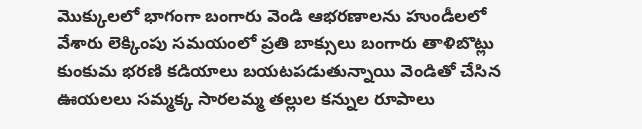మొక్కులలో భాగంగా బంగారు వెండి ఆభరణాలను హుండీలలో వేశారు లెక్కింపు సమయంలో ప్రతి బాక్సులు బంగారు తాళిబొట్లు కుంకుమ భరణి కడియాలు బయటపడుతున్నాయి వెండితో చేసిన ఊయలలు సమ్మక్క సారలమ్మ తల్లుల కన్నుల రూపాలు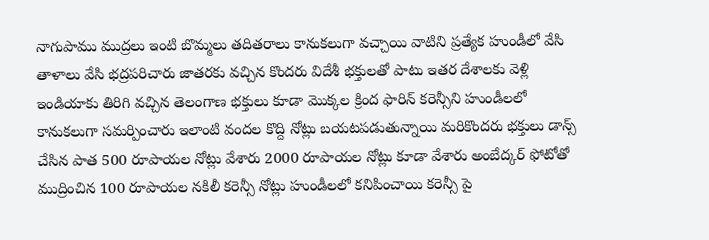నాగుపాము ముద్రలు ఇంటి బొమ్మలు తదితరాలు కానుకలుగా వచ్చాయి వాటిని ప్రత్యేక హుండీలో వేసి తాళాలు వేసి భద్రపరిచారు జాతరకు వచ్చిన కొందరు విదేశీ భక్తులతో పాటు ఇతర దేశాలకు వెళ్లి ఇండియాకు తిరిగి వచ్చిన తెలంగాణ భక్తులు కూడా మొక్కల క్రింద ఫారిన్ కరెన్సీని హుండీలలో కానుకలుగా సమర్పించారు ఇలాంటి వందల కొద్ది నోట్లు బయటపడుతున్నాయి మరికొందరు భక్తులు డాన్స్ చేసిన పాత 500 రూపాయల నోట్లు వేశారు 2000 రూపాయల నోట్లు కూడా వేశారు అంబేద్కర్ ఫోటోతో ముద్రించిన 100 రూపాయల నకిలీ కరెన్సీ నోట్లు హుండీలలో కనిపించాయి కరెన్సీ పై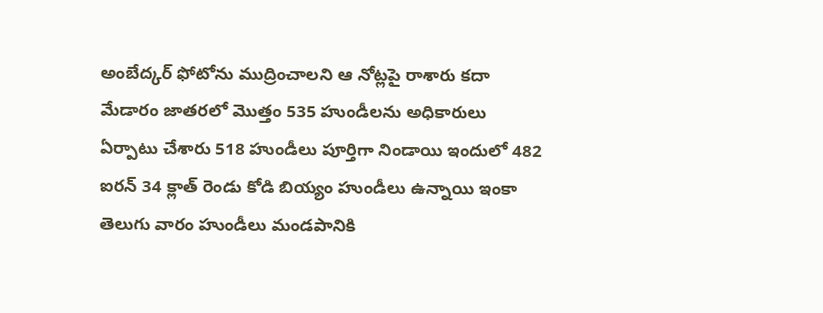అంబేద్కర్ ఫోటోను ముద్రించాలని ఆ నోట్లపై రాశారు కదా మేడారం జాతరలో మొత్తం 535 హుండీలను అధికారులు ఏర్పాటు చేశారు 518 హుండీలు పూర్తిగా నిండాయి ఇందులో 482 ఐరన్ 34 క్లాత్ రెండు కోడి బియ్యం హుండీలు ఉన్నాయి ఇంకా తెలుగు వారం హుండీలు మండపానికి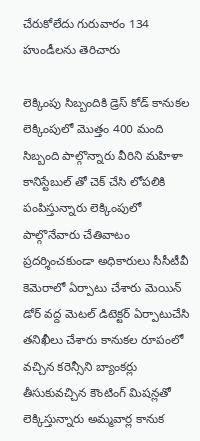చేరుకోలేదు గురువారం 134 హుండీలను తెరిచారు

లెక్కింపు సిబ్బందికి డ్రెస్ కోడ్ కానుకల లెక్కింపులో మొత్తం 400 మంది సిబ్బంది పాల్గొన్నారు వీరిని మహిళా కానిస్టేబుల్ తో చెక్ చేసి లోపలికి పంపిస్తున్నారు లెక్కింపులో పాల్గొనేవారు చేతివాటం ప్రదర్శించకుండా అధికారులు సీసీటీవీ కెమెరాలో ఏర్పాటు చేశారు మెయిన్ డోర్ వద్ద మెటల్ డిటెక్టర్ ఏర్పాటుచేసి తనిఖీలు చేశారు కానుకల రూపంలో వచ్చిన కరెన్సీని బ్యాంకర్లు తీసుకువచ్చిన కౌంటింగ్ మిషన్లతో లెక్కిస్తున్నారు అమ్మవార్ల కానుక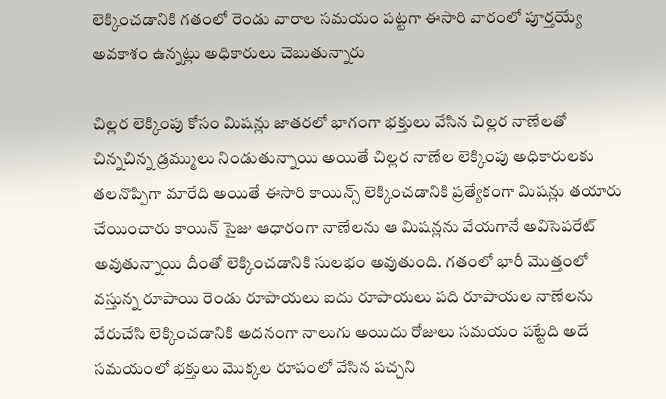లెక్కించడానికి గతంలో రెండు వారాల సమయం పట్టగా ఈసారి వారంలో పూర్తయ్యే అవకాశం ఉన్నట్లు అధికారులు చెబుతున్నారు

చిల్లర లెక్కింపు కోసం మిషన్లు జాతరలో భాగంగా భక్తులు వేసిన చిల్లర నాణేలతో చిన్నచిన్న డ్రమ్ములు నిండుతున్నాయి అయితే చిల్లర నాణేల లెక్కింపు అధికారులకు తలనొప్పిగా మారేది అయితే ఈసారి కాయిన్స్ లెక్కించడానికి ప్రత్యేకంగా మిషన్లు తయారు చేయించారు కాయిన్ సైజు ఆధారంగా నాణేలను ఆ మిషన్లను వేయగానే అవిసెపరేట్ అవుతున్నాయి దీంతో లెక్కించడానికి సులభం అవుతుంది. గతంలో భారీ మొత్తంలో వస్తున్న రూపాయి రెండు రూపాయలు ఐదు రూపాయలు పది రూపాయల నాణేలను వేరుచేసి లెక్కించడానికి అదనంగా నాలుగు అయిదు రోజులు సమయం పట్టేది అదే సమయంలో భక్తులు మొక్కల రూపంలో వేసిన పచ్చని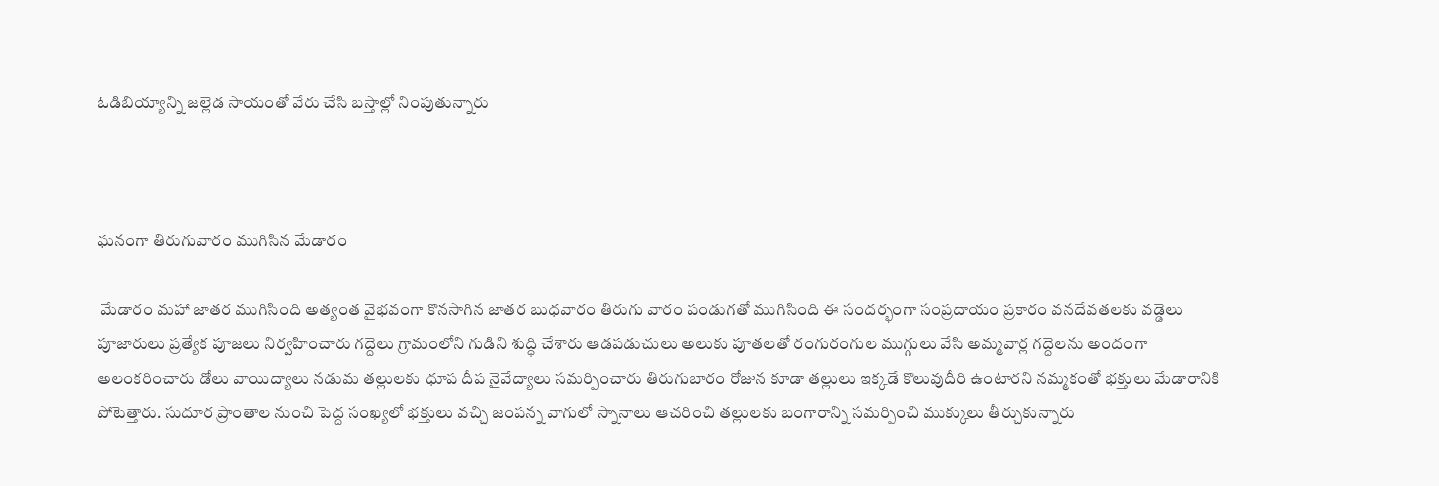ఓడిబియ్యాన్ని జల్లెడ సాయంతో వేరు చేసి బస్తాల్లో నింపుతున్నారు



ఘనంగా తిరుగువారం ముగిసిన మేడారం

 మేడారం మహా జాతర ముగిసింది అత్యంత వైభవంగా కొనసాగిన జాతర బుధవారం తిరుగు వారం పండుగతో ముగిసింది ఈ సందర్భంగా సంప్రదాయం ప్రకారం వనదేవతలకు వడ్డెలు పూజారులు ప్రత్యేక పూజలు నిర్వహించారు గద్దెలు గ్రామంలోని గుడిని శుద్ధి చేశారు ఆడపడుచులు అలుకు పూతలతో రంగురంగుల ముగ్గులు వేసి అమ్మవార్ల గద్దెలను అందంగా అలంకరించారు డోలు వాయిద్యాలు నడుమ తల్లులకు ధూప దీప నైవేద్యాలు సమర్పించారు తిరుగుబారం రోజున కూడా తల్లులు ఇక్కడే కొలువుదీరి ఉంటారని నమ్మకంతో భక్తులు మేడారానికి పోటెత్తారు. సుదూర ప్రాంతాల నుంచి పెద్ద సంఖ్యలో భక్తులు వచ్చి జంపన్న వాగులో స్నానాలు ఆచరించి తల్లులకు బంగారాన్ని సమర్పించి ముక్కులు తీర్చుకున్నారు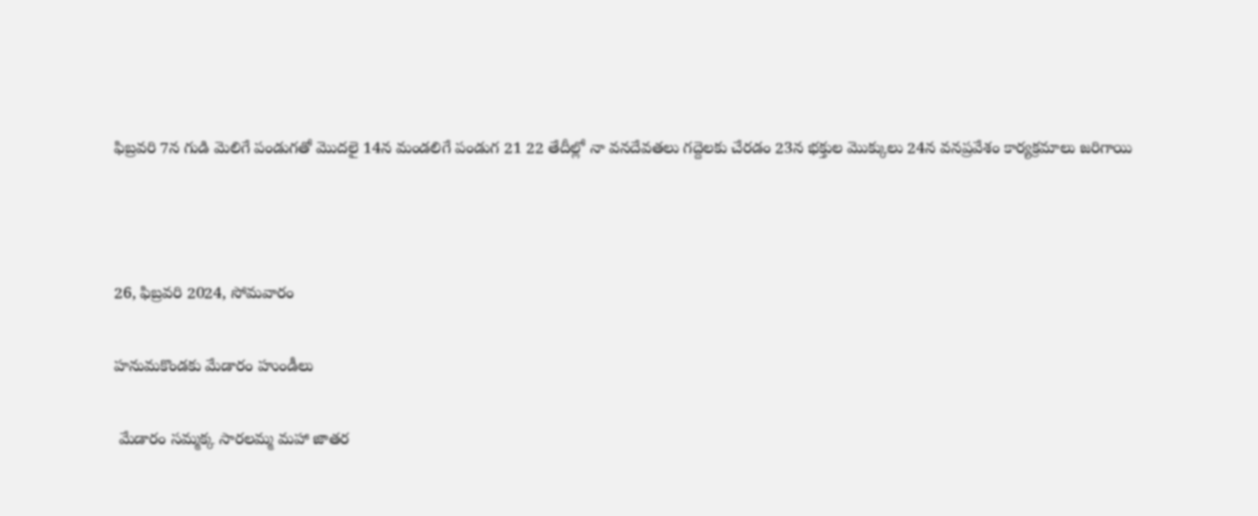ఫిబ్రవరి 7న గుడి మెలిగే పండుగతో మొదలై 14న మండలిగే పండుగ 21 22 తేదీల్లో నా వనదేవతలు గద్దెలకు చేరడం 23న భక్తుల మొక్కులు 24న వనప్రవేశం కార్యక్రమాలు జరిగాయి



26, ఫిబ్రవరి 2024, సోమవారం

హనుమకొండకు మేడారం హుండీలు

 మేడారం సమ్మక్క సారలమ్మ మహా జాతర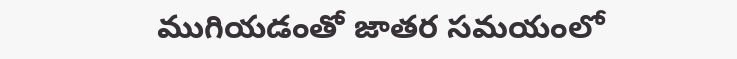ముగియడంతో జాతర సమయంలో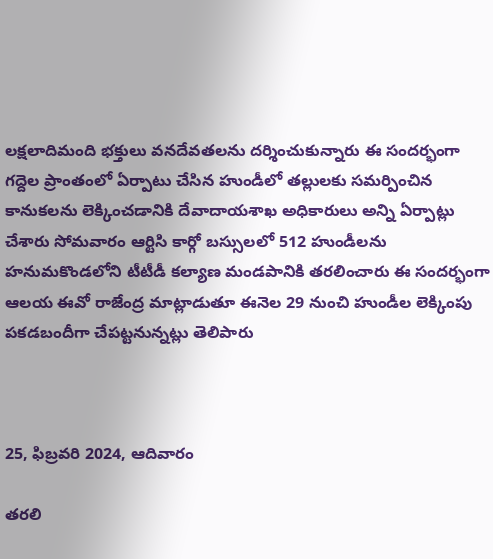లక్షలాదిమంది భక్తులు వనదేవతలను దర్శించుకున్నారు ఈ సందర్భంగా గద్దెల ప్రాంతంలో ఏర్పాటు చేసిన హుండీలో తల్లులకు సమర్పించిన కానుకలను లెక్కించడానికి దేవాదాయశాఖ అధికారులు అన్ని ఏర్పాట్లు చేశారు సోమవారం ఆర్టిసి కార్గో బస్సులలో 512 హుండీలను హనుమకొండలోని టీటీడీ కల్యాణ మండపానికి తరలించారు ఈ సందర్భంగా ఆలయ ఈవో రాజేంద్ర మాట్లాడుతూ ఈనెల 29 నుంచి హుండీల లెక్కింపు పకడబందీగా చేపట్టనున్నట్లు తెలిపారు



25, ఫిబ్రవరి 2024, ఆదివారం

తరలి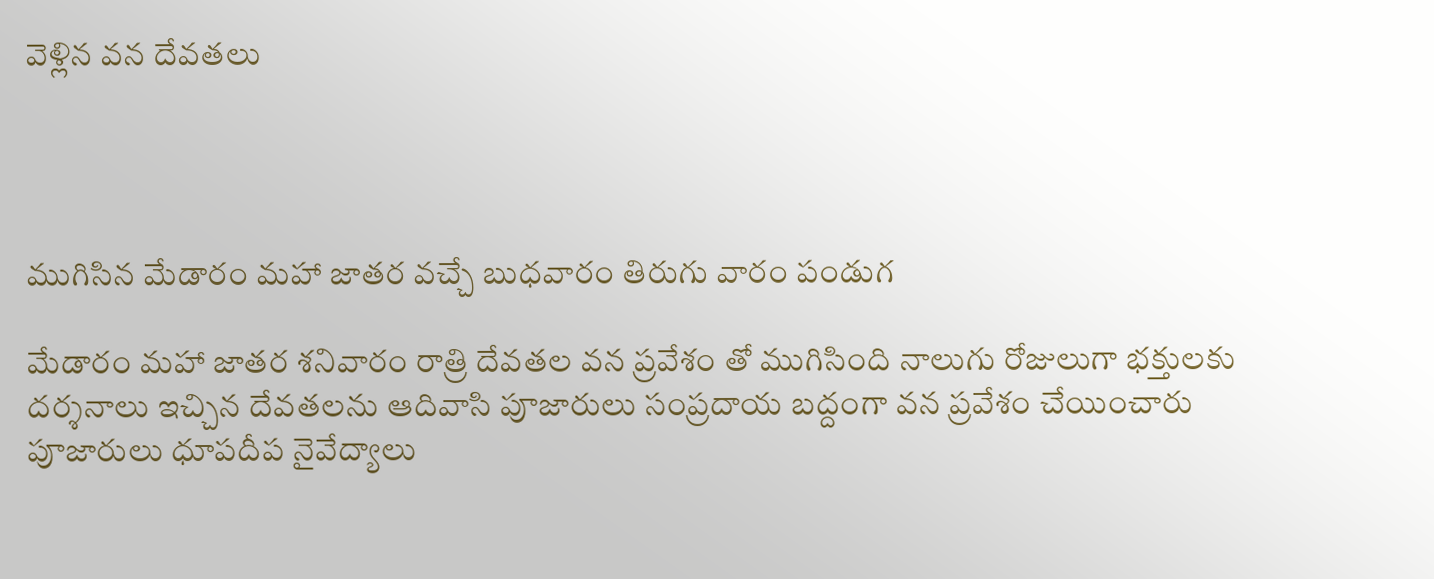వెళ్లిన వన దేవతలు




ముగిసిన మేడారం మహా జాతర వచ్చే బుధవారం తిరుగు వారం పండుగ

మేడారం మహా జాతర శనివారం రాత్రి దేవతల వన ప్రవేశం తో ముగిసింది నాలుగు రోజులుగా భక్తులకు దర్శనాలు ఇచ్చిన దేవతలను ఆదివాసి పూజారులు సంప్రదాయ బద్దంగా వన ప్రవేశం చేయించారు పూజారులు ధూపదీప నైవేద్యాలు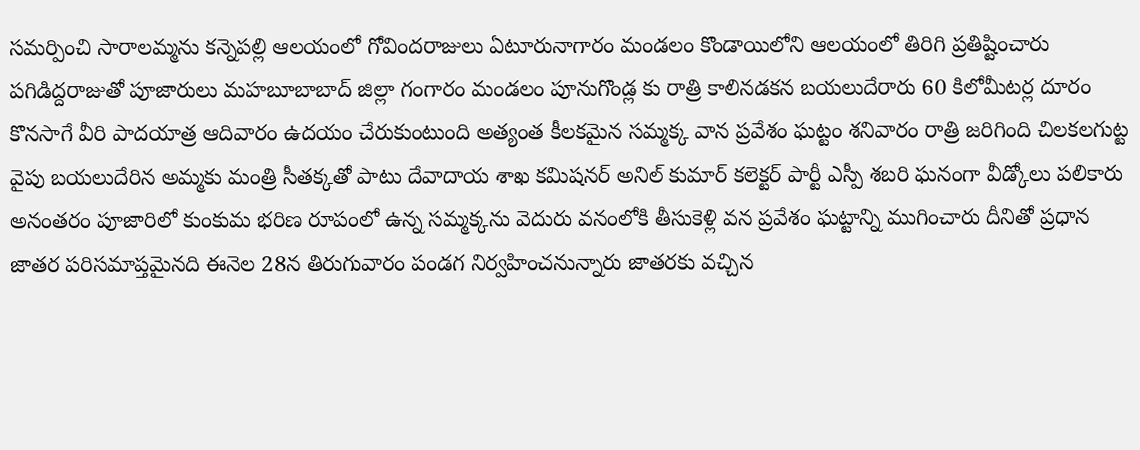సమర్పించి సారాలమ్మను కన్నెపల్లి ఆలయంలో గోవిందరాజులు ఏటూరునాగారం మండలం కొండాయిలోని ఆలయంలో తిరిగి ప్రతిష్టించారు పగిడిద్దరాజుతో పూజారులు మహబూబాబాద్ జిల్లా గంగారం మండలం పూనుగొండ్ల కు రాత్రి కాలినడకన బయలుదేరారు 60 కిలోమీటర్ల దూరం కొనసాగే వీరి పాదయాత్ర ఆదివారం ఉదయం చేరుకుంటుంది అత్యంత కీలకమైన సమ్మక్క వాన ప్రవేశం ఘట్టం శనివారం రాత్రి జరిగింది చిలకలగుట్ట వైపు బయలుదేరిన అమ్మకు మంత్రి సీతక్కతో పాటు దేవాదాయ శాఖ కమిషనర్ అనిల్ కుమార్ కలెక్టర్ పార్టీ ఎస్పీ శబరి ఘనంగా వీడ్కోలు పలికారు అనంతరం పూజారిలో కుంకుమ భరిణ రూపంలో ఉన్న సమ్మక్కను వెదురు వనంలోకి తీసుకెళ్లి వన ప్రవేశం ఘట్టాన్ని ముగించారు దీనితో ప్రధాన జాతర పరిసమాప్తమైనది ఈనెల 28న తిరుగువారం పండగ నిర్వహించనున్నారు జాతరకు వచ్చిన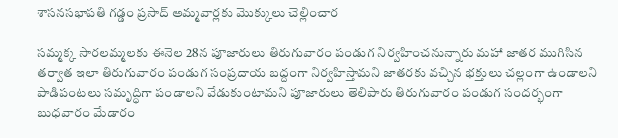శాసనసభాపతి గడ్డం ప్రసాద్ అమ్మవార్లకు మొక్కులు చెల్లించార

సమ్మక్క సారలమ్మలకు ఈనెల 28న పూజారులు తిరుగువారం పండుగ నిర్వహించనున్నారు మహా జాతర ముగిసిన తర్వాత ఇలా తిరుగువారం పండుగ సంప్రదాయ బద్దంగా నిర్వహిస్తామని జాతరకు వచ్చిన భక్తులు చల్లంగా ఉండాలని పాడిపంటలు సమృద్ధిగా పండాలని వేడుకుంటామని పూజారులు తెలిపారు తిరుగువారం పండుగ సందర్భంగా బుధవారం మేడారం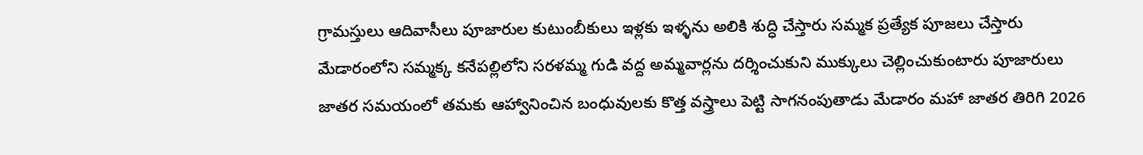గ్రామస్తులు ఆదివాసీలు పూజారుల కుటుంబీకులు ఇళ్లకు ఇళ్ళను అలికి శుద్ధి చేస్తారు సమ్మక ప్రత్యేక పూజలు చేస్తారు మేడారంలోని సమ్మక్క కనేపల్లిలోని సరళమ్మ గుడి వద్ద అమ్మవార్లను దర్శించుకుని ముక్కులు చెల్లించుకుంటారు పూజారులు జాతర సమయంలో తమకు ఆహ్వానించిన బంధువులకు కొత్త వస్త్రాలు పెట్టి సాగనంపుతాడు మేడారం మహా జాతర తిరిగి 2026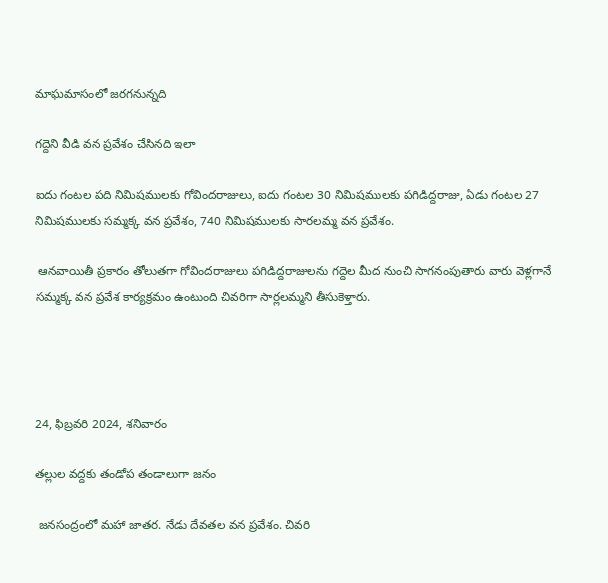మాఘమాసంలో జరగనున్నది

గద్దెని వీడి వన ప్రవేశం చేసినది ఇలా

ఐదు గంటల పది నిమిషములకు గోవిందరాజులు, ఐదు గంటల 30 నిమిషములకు పగిడిద్దరాజు, ఏడు గంటల 27 నిమిషములకు సమ్మక్క వన ప్రవేశం, 740 నిమిషములకు సారలమ్మ వన ప్రవేశం.

 ఆనవాయితీ ప్రకారం తోలుతగా గోవిందరాజులు పగిడిద్దరాజులను గద్దెల మీద నుంచి సాగనంపుతారు వారు వెళ్లగానే సమ్మక్క వన ప్రవేశ కార్యక్రమం ఉంటుంది చివరిగా సార్లలమ్మని తీసుకెళ్తారు.




24, ఫిబ్రవరి 2024, శనివారం

తల్లుల వద్దకు తండోప తండాలుగా జనం

 జనసంద్రంలో మహా జాతర. నేడు దేవతల వన ప్రవేశం. చివరి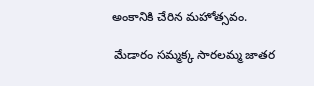అంకానికి చేరిన మహోత్సవం.

 మేడారం సమ్మక్క సారలమ్మ జాతర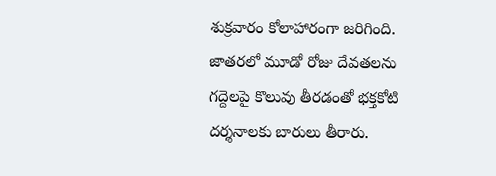శుక్రవారం కోలాహారంగా జరిగింది. జాతరలో మూడో రోజు దేవతలను గద్దెలపై కొలువు తీరడంతో భక్తకోటి దర్శనాలకు బారులు తీరారు.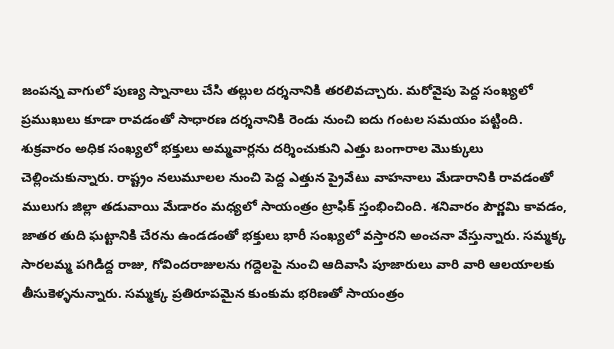జంపన్న వాగులో పుణ్య స్నానాలు చేసి తల్లుల దర్శనానికి తరలివచ్చారు. మరోవైపు పెద్ద సంఖ్యలో ప్రముఖులు కూడా రావడంతో సాధారణ దర్శనానికి రెండు నుంచి ఐదు గంటల సమయం పట్టింది. శుక్రవారం అధిక సంఖ్యలో భక్తులు అమ్మవార్లను దర్శించుకుని ఎత్తు బంగారాల మొక్కులు చెల్లించుకున్నారు. రాష్ట్రం నలుమూలల నుంచి పెద్ద ఎత్తున ప్రైవేటు వాహనాలు మేడారానికి రావడంతో ములుగు జిల్లా తడువాయి మేడారం మధ్యలో సాయంత్రం ట్రాఫిక్ స్తంభించింది. శనివారం పౌర్ణమి కావడం, జాతర తుది ఘట్టానికి చేరను ఉండడంతో భక్తులు భారీ సంఖ్యలో వస్తారని అంచనా వేస్తున్నారు. సమ్మక్క సారలమ్మ పగిడిద్ద రాజు, గోవిందరాజులను గద్దెలపై నుంచి ఆదివాసి పూజారులు వారి వారి ఆలయాలకు తీసుకెళ్ళనున్నారు. సమ్మక్క ప్రతిరూపమైన కుంకుమ భరిణతో సాయంత్రం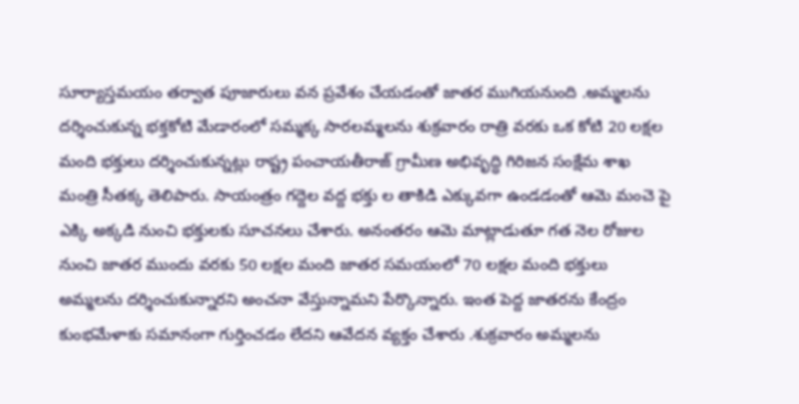సూర్యాస్తమయం తర్వాత పూజారులు వన ప్రవేశం చేయడంతో జాతర ముగియనుంది .అమ్మలను దర్శించుకున్న భక్తకోటి మేడారంలో సమ్మక్క సారలమ్మలను శుక్రవారం రాత్రి వరకు ఒక కోటి 20 లక్షల మంది భక్తులు దర్శించుకున్నట్లు రాష్ట్ర పంచాయతీరాజ్ గ్రామీణ అభివృద్ధి గిరిజన సంక్షేమ శాఖ మంత్రి సీతక్క తెలిపారు. సాయంత్రం గద్దెల వద్ద భక్తు ల తాకిడి ఎక్కువగా ఉండడంతో ఆమె మంచె పై ఎక్కి అక్కడి నుంచి భక్తులకు సూచనలు చేశారు. అనంతరం ఆమె మాట్లాడుతూ గత నెల రోజుల నుంచి జాతర ముందు వరకు 50 లక్షల మంది జాతర సమయంలో 70 లక్షల మంది భక్తులు  అమ్మలను దర్శించుకున్నారని అంచనా వేస్తున్నామని పేర్కొన్నారు. ఇంత పెద్ద జాతరను కేంద్రం కుంభమేళాకు సమానంగా గుర్తించడం లేదని ఆవేదన వ్యక్తం చేశారు .శుక్రవారం అమ్మలను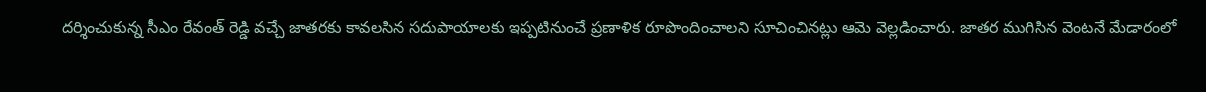దర్శించుకున్న సీఎం రేవంత్ రెడ్డి వచ్చే జాతరకు కావలసిన సదుపాయాలకు ఇప్పటినుంచే ప్రణాళిక రూపొందించాలని సూచించినట్లు ఆమె వెల్లడించారు. జాతర ముగిసిన వెంటనే మేడారంలో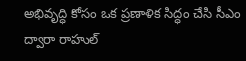అభివృద్ధి కోసం ఒక ప్రణాళిక సిద్ధం చేసి సీఎం ద్వారా రాహుల్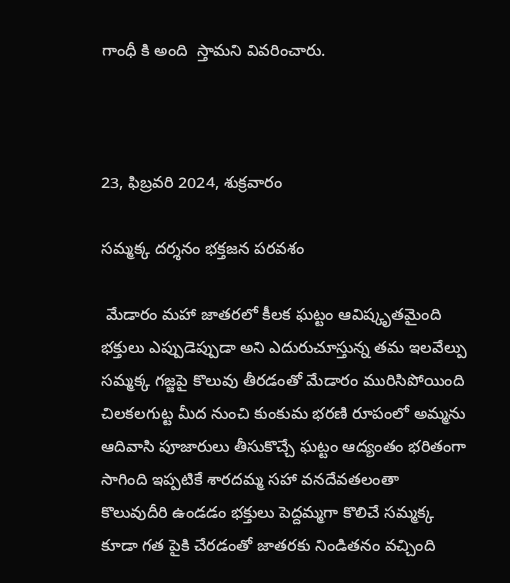గాంధీ కి అంది  స్తామని వివరించారు.



23, ఫిబ్రవరి 2024, శుక్రవారం

సమ్మక్క దర్శనం భక్తజన పరవశం

 మేడారం మహా జాతరలో కీలక ఘట్టం ఆవిష్కృతమైంది భక్తులు ఎప్పుడెప్పుడా అని ఎదురుచూస్తున్న తమ ఇలవేల్పు సమ్మక్క గజ్జపై కొలువు తీరడంతో మేడారం మురిసిపోయింది చిలకలగుట్ట మీద నుంచి కుంకుమ భరణి రూపంలో అమ్మను ఆదివాసి పూజారులు తీసుకొచ్చే ఘట్టం ఆద్యంతం భరితంగా సాగింది ఇప్పటికే శారదమ్మ సహా వనదేవతలంతా కొలువుదీరి ఉండడం భక్తులు పెద్దమ్మగా కొలిచే సమ్మక్క కూడా గత పైకి చేరడంతో జాతరకు నిండితనం వచ్చింది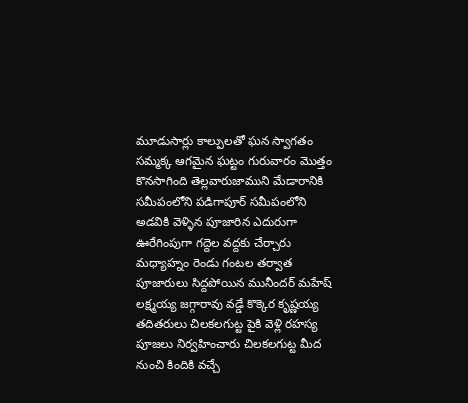మూడుసార్లు కాల్పులతో ఘన స్వాగతం సమ్మక్క ఆగమైన ఘట్టం గురువారం మొత్తం కొనసాగింది తెల్లవారుజాముని మేడారానికి సమీపంలోని పడిగాపూర్ సమీపంలోని అడవికి వెళ్ళిన పూజారిన ఎదురుగా ఊరేగింపుగా గద్దెల వద్దకు చేర్చారు మధ్యాహ్నం రెండు గంటల తర్వాత పూజారులు సిద్దపోయిన మునీందర్ మహేష్ లక్ష్మయ్య జగ్గారావు వడ్డే కొక్కెర కృష్ణయ్య తదితరులు చిలకలగుట్ట పైకి వెళ్లి రహస్య పూజలు నిర్వహించారు చిలకలగుట్ట మీద నుంచి కిందికి వచ్చే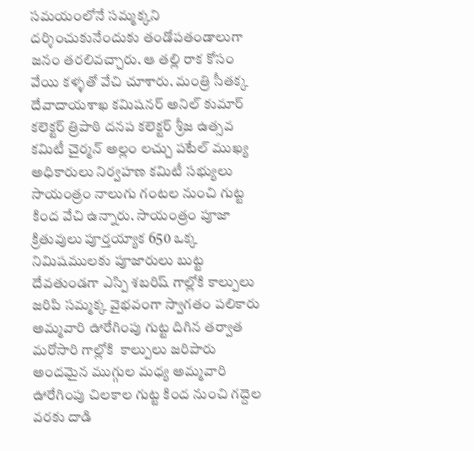సమయంలోనే సమ్మక్కని దర్శించుకునేందుకు తండోపతండాలుగా జనం తరలివచ్చారు. ఆ తల్లి రాక కోసం వేయి కళ్ళతో వేచి చూశారు. మంత్రి సీతక్క దేవాదాయశాఖ కమిషనర్ అనిల్ కుమార్ కలెక్టర్ త్రిపాఠి దనప కలెక్టర్ శ్రీజ ఉత్సవ కమిటీ చైర్మన్ అల్లం లచ్చు పటేల్ ముఖ్య అధికారులు నిర్వహణ కమిటీ సభ్యులు సాయంత్రం నాలుగు గంటల నుంచి గుట్ట కింద వేచి ఉన్నారు. సాయంత్రం పూజా క్రితువులు పూర్తయ్యాక 650 ఒక్క నిమిషములకు పూజారులు బుట్ట దేవతుండగా ఎస్పి శబరిష్ గాల్లోకి కాల్పులు జరిపి సమ్మక్క వైభవంగా స్వాగతం పలికారు అమ్మవారి ఊరేగింపు గుట్ట దిగిన తర్వాత మరోసారి గాల్లోకి  కాల్పులు జరిపారు అందమైన ముగ్గుల మధ్య అమ్మవారి ఊరేగింపు చిలకాల గుట్ట కింద నుంచి గద్దెల వరకు దాడి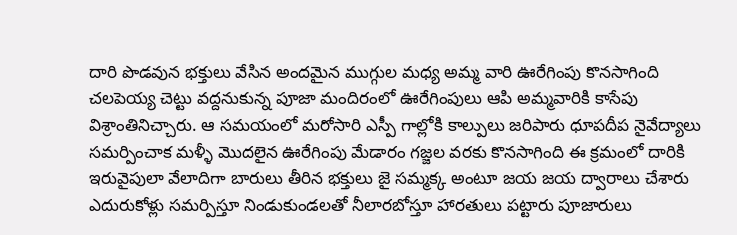దారి పొడవున భక్తులు వేసిన అందమైన ముగ్గుల మధ్య అమ్మ వారి ఊరేగింపు కొనసాగింది చలపెయ్య చెట్టు వద్దనుకున్న పూజా మందిరంలో ఊరేగింపులు ఆపి అమ్మవారికి కాసేపు విశ్రాంతినిచ్చారు. ఆ సమయంలో మరోసారి ఎస్పీ గాల్లోకి కాల్పులు జరిపారు ధూపదీప నైవేద్యాలు సమర్పించాక మళ్ళీ మొదలైన ఊరేగింపు మేడారం గజ్జల వరకు కొనసాగింది ఈ క్రమంలో దారికి ఇరువైపులా వేలాదిగా బారులు తీరిన భక్తులు జై సమ్మక్క అంటూ జయ జయ ద్వారాలు చేశారు ఎదురుకోళ్లు సమర్పిస్తూ నిండుకుండలతో నీలారబోస్తూ హారతులు పట్టారు పూజారులు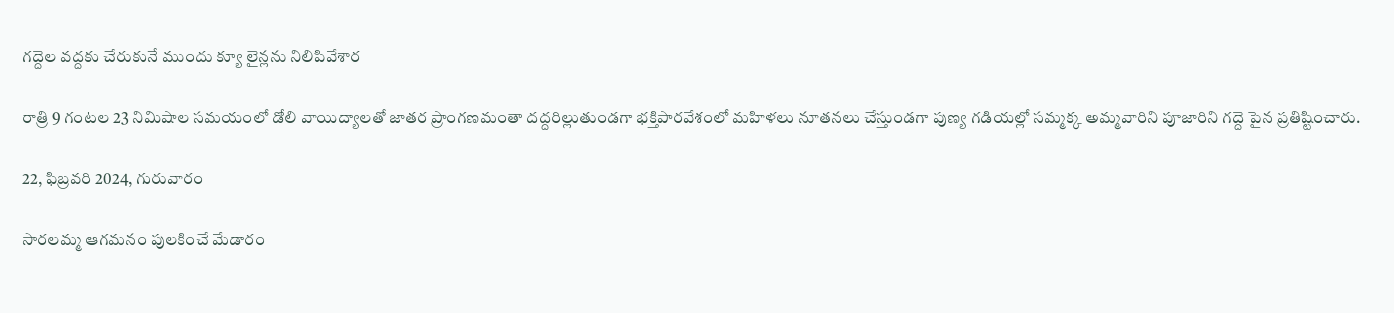గద్దెల వద్దకు చేరుకునే ముందు క్యూ లైన్లను నిలిపివేశార

రాత్రి 9 గంటల 23 నిమిషాల సమయంలో డోలి వాయిద్యాలతో జాతర ప్రాంగణమంతా దద్దరిల్లుతుండగా భక్తిపారవేశంలో మహిళలు నూతనలు చేస్తుండగా పుణ్య గడియల్లో సమ్మక్క అమ్మవారిని పూజారిని గద్దె పైన ప్రతిష్టించారు.

22, ఫిబ్రవరి 2024, గురువారం

సారలమ్మ ఆగమనం పులకించే మేడారం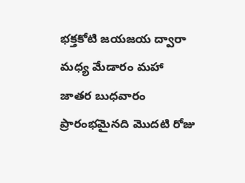భక్తకోటి జయజయ ద్వారా మధ్య మేడారం మహా జాతర బుధవారం ప్రారంభమైనది మొదటి రోజు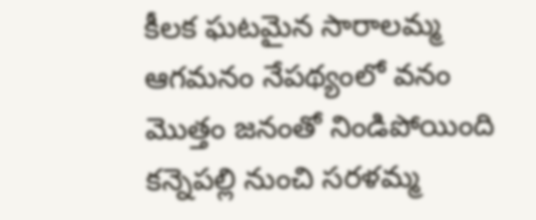కీలక ఘటమైన సారాలమ్మ ఆగమనం నేపథ్యంలో వనం మొత్తం జనంతో నిండిపోయింది కన్నెపల్లి నుంచి సరళమ్మ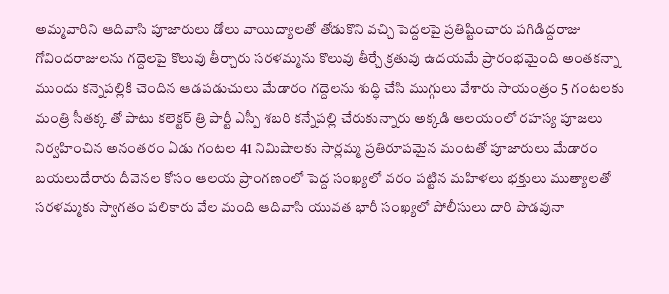అమ్మవారిని ఆదివాసి పూజారులు డోలు వాయిద్యాలతో తోడుకొని వచ్చి పెద్దలపై ప్రతిష్టించారు పగిడిద్దరాజు గోవిందరాజులను గద్దెలపై కొలువు తీర్చారు సరళమ్మను కొలువు తీర్చే క్రతువు ఉదయమే ప్రారంభమైంది అంతకన్నా ముందు కన్నెపల్లికి చెందిన ఆడపడుచులు మేడారం గద్దెలను శుద్ధి చేసి ముగ్గులు వేశారు సాయంత్రం 5 గంటలకు మంత్రి సీతక్క తో పాటు కలెక్టర్ త్రి పార్టీ ఎస్పీ శబరి కన్నేపల్లి చేరుకున్నారు అక్కడి ఆలయంలో రహస్య పూజలు నిర్వహించిన అనంతరం ఏడు గంటల 41 నిమిషాలకు సార్లమ్మ ప్రతిరూపమైన మంటతో పూజారులు మేడారం బయలుదేరారు దీవెనల కోసం ఆలయ ప్రాంగణంలో పెద్ద సంఖ్యలో వరం పట్టిన మహిళలు భక్తులు ముత్యాలతో సరళమ్మకు స్వాగతం పలికారు వేల మంది ఆదివాసి యువత భారీ సంఖ్యలో పోలీసులు దారి పొడవునా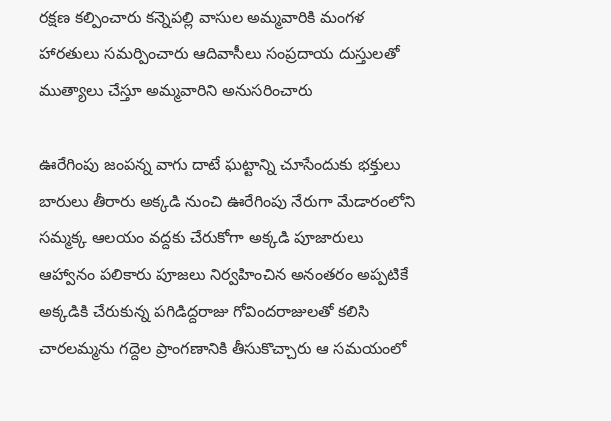రక్షణ కల్పించారు కన్నెపల్లి వాసుల అమ్మవారికి మంగళ హారతులు సమర్పించారు ఆదివాసీలు సంప్రదాయ దుస్తులతో ముత్యాలు చేస్తూ అమ్మవారిని అనుసరించారు

ఊరేగింపు జంపన్న వాగు దాటే ఘట్టాన్ని చూసేందుకు భక్తులు బారులు తీరారు అక్కడి నుంచి ఊరేగింపు నేరుగా మేడారంలోని సమ్మక్క ఆలయం వద్దకు చేరుకోగా అక్కడి పూజారులు ఆహ్వానం పలికారు పూజలు నిర్వహించిన అనంతరం అప్పటికే అక్కడికి చేరుకున్న పగిడిద్దరాజు గోవిందరాజులతో కలిసి చారలమ్మను గద్దెల ప్రాంగణానికి తీసుకొచ్చారు ఆ సమయంలో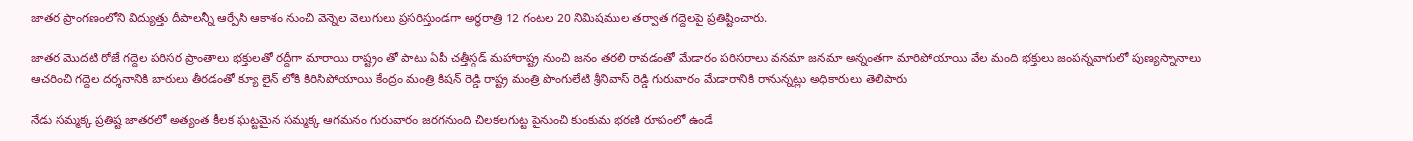జాతర ప్రాంగణంలోని విద్యుత్తు దీపాలన్నీ ఆర్పేసి ఆకాశం నుంచి వెన్నెల వెలుగులు ప్రసరిస్తుండగా అర్ధరాత్రి 12 గంటల 20 నిమిషముల తర్వాత గద్దెలపై ప్రతిష్టించారు.

జాతర మొదటి రోజే గద్దెల పరిసర ప్రాంతాలు భక్తులతో రద్దీగా మారాయి రాష్ట్రం తో పాటు ఏపీ చత్తీస్గడ్ మహారాష్ట్ర నుంచి జనం తరలి రావడంతో మేడారం పరిసరాలు వనమా జనమా అన్నంతగా మారిపోయాయి వేల మంది భక్తులు జంపన్నవాగులో పుణ్యస్నానాలు ఆచరించి గద్దెల దర్శనానికి బారులు తీరడంతో క్యూ లైన్ లోకి కిరిసిపోయాయి కేంద్రం మంత్రి కిషన్ రెడ్డి రాష్ట్ర మంత్రి పొంగులేటి శ్రీనివాస్ రెడ్డి గురువారం మేడారానికి రానున్నట్లు అధికారులు తెలిపారు

నేడు సమ్మక్క ప్రతిష్ట జాతరలో అత్యంత కీలక ఘట్టమైన సమ్మక్క ఆగమనం గురువారం జరగనుంది చిలకలగుట్ట పైనుంచి కుంకుమ భరణి రూపంలో ఉండే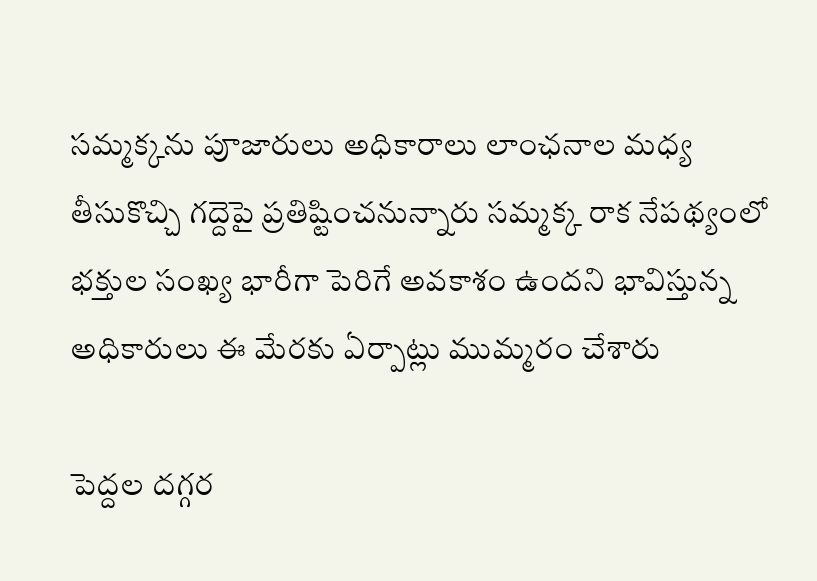సమ్మక్కను పూజారులు అధికారాలు లాంఛనాల మధ్య తీసుకొచ్చి గద్దెపై ప్రతిష్టించనున్నారు సమ్మక్క రాక నేపథ్యంలో భక్తుల సంఖ్య భారీగా పెరిగే అవకాశం ఉందని భావిస్తున్న అధికారులు ఈ మేరకు ఏర్పాట్లు ముమ్మరం చేశారు

పెద్దల దగ్గర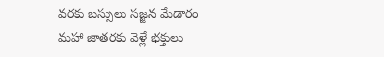వరకు బస్సులు సజ్జన మేడారం మహా జాతరకు వెళ్లే భక్తులు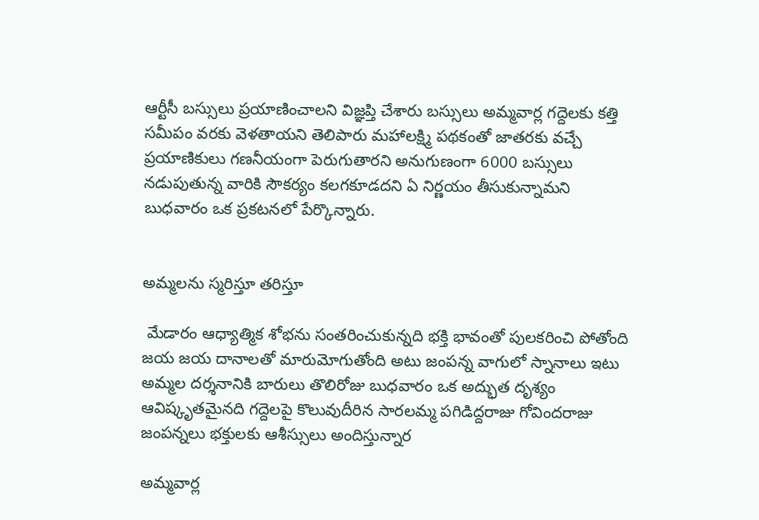ఆర్టీసీ బస్సులు ప్రయాణించాలని విజ్ఞప్తి చేశారు బస్సులు అమ్మవార్ల గద్దెలకు కత్తి సమీపం వరకు వెళతాయని తెలిపారు మహాలక్ష్మి పథకంతో జాతరకు వచ్చే ప్రయాణికులు గణనీయంగా పెరుగుతారని అనుగుణంగా 6000 బస్సులు నడుపుతున్న వారికి సౌకర్యం కలగకూడదని ఏ నిర్ణయం తీసుకున్నామని బుధవారం ఒక ప్రకటనలో పేర్కొన్నారు.


అమ్మలను స్మరిస్తూ తరిస్తూ

 మేడారం ఆధ్యాత్మిక శోభను సంతరించుకున్నది భక్తి భావంతో పులకరించి పోతోంది జయ జయ దానాలతో మారుమోగుతోంది అటు జంపన్న వాగులో స్నానాలు ఇటు అమ్మల దర్శనానికి బారులు తొలిరోజు బుధవారం ఒక అద్భుత దృశ్యం ఆవిష్కృతమైనది గద్దెలపై కొలువుదీరిన సారలమ్మ పగిడిద్దరాజు గోవిందరాజు జంపన్నలు భక్తులకు ఆశీస్సులు అందిస్తున్నార

అమ్మవార్ల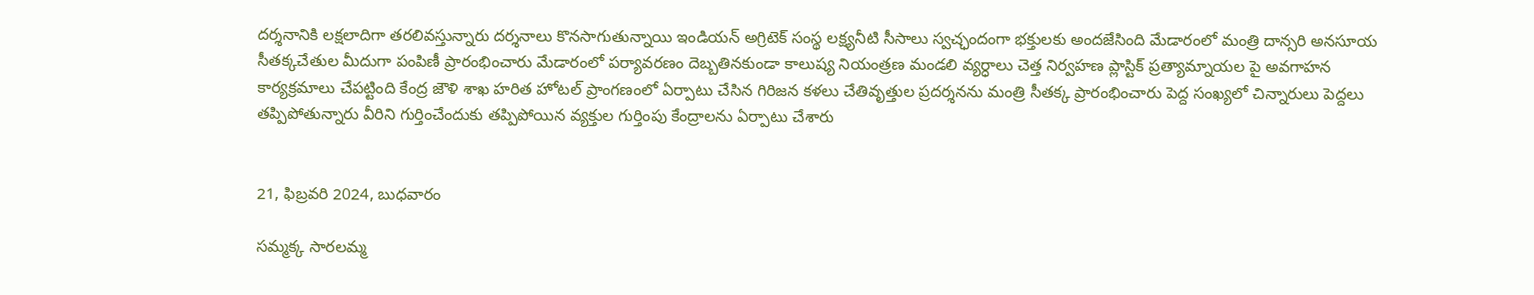దర్శనానికి లక్షలాదిగా తరలివస్తున్నారు దర్శనాలు కొనసాగుతున్నాయి ఇండియన్ అగ్రిటెక్ సంస్థ లక్ష్యనీటి సీసాలు స్వచ్ఛందంగా భక్తులకు అందజేసింది మేడారంలో మంత్రి దాన్సరి అనసూయ సీతక్కచేతుల మీదుగా పంపిణీ ప్రారంభించారు మేడారంలో పర్యావరణం దెబ్బతినకుండా కాలుష్య నియంత్రణ మండలి వ్యర్ధాలు చెత్త నిర్వహణ ప్లాస్టిక్ ప్రత్యామ్నాయల పై అవగాహన కార్యక్రమాలు చేపట్టింది కేంద్ర జౌళి శాఖ హరిత హోటల్ ప్రాంగణంలో ఏర్పాటు చేసిన గిరిజన కళలు చేతివృత్తుల ప్రదర్శనను మంత్రి సీతక్క ప్రారంభించారు పెద్ద సంఖ్యలో చిన్నారులు పెద్దలు తప్పిపోతున్నారు వీరిని గుర్తించేందుకు తప్పిపోయిన వ్యక్తుల గుర్తింపు కేంద్రాలను ఏర్పాటు చేశారు


21, ఫిబ్రవరి 2024, బుధవారం

సమ్మక్క సారలమ్మ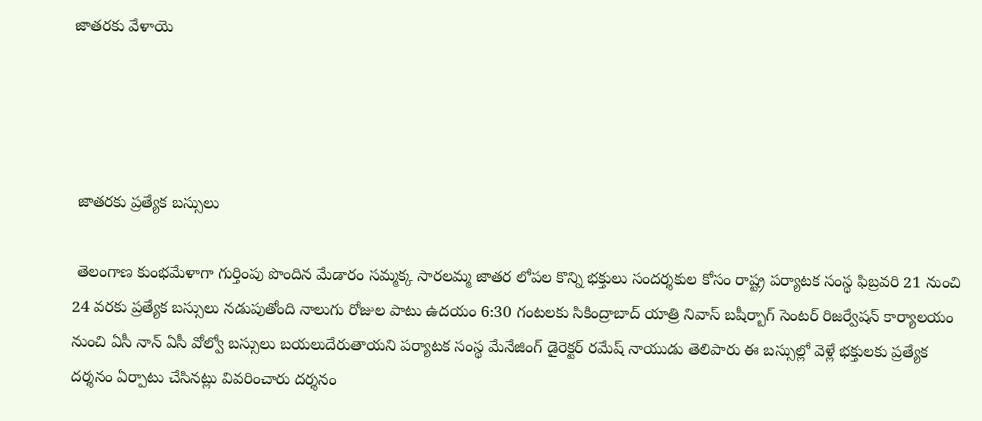జాతరకు వేళాయె




 జాతరకు ప్రత్యేక బస్సులు

 తెలంగాణ కుంభమేళాగా గుర్తింపు పొందిన మేడారం సమ్మక్క సారలమ్మ జాతర లోపల కొన్ని భక్తులు సందర్శకుల కోసం రాష్ట్ర పర్యాటక సంస్థ ఫిబ్రవరి 21 నుంచి 24 వరకు ప్రత్యేక బస్సులు నడుపుతోంది నాలుగు రోజుల పాటు ఉదయం 6:30 గంటలకు సికింద్రాబాద్ యాత్రి నివాస్ బషీర్బాగ్ సెంటర్ రిజర్వేషన్ కార్యాలయం నుంచి ఏసీ నాన్ ఏసీ వోల్వో బస్సులు బయలుదేరుతాయని పర్యాటక సంస్థ మేనేజింగ్ డైరెక్టర్ రమేష్ నాయుడు తెలిపారు ఈ బస్సుల్లో వెళ్లే భక్తులకు ప్రత్యేక దర్శనం ఏర్పాటు చేసినట్లు వివరించారు దర్శనం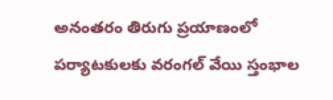అనంతరం తిరుగు ప్రయాణంలో పర్యాటకులకు వరంగల్ వేయి స్తంభాల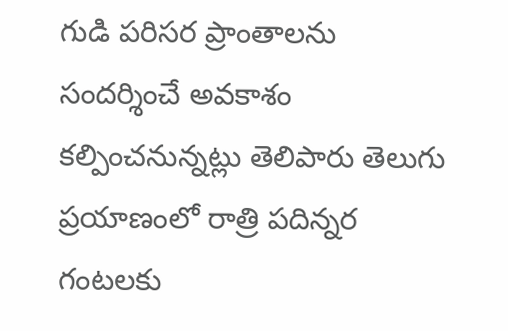గుడి పరిసర ప్రాంతాలను సందర్శించే అవకాశం కల్పించనున్నట్లు తెలిపారు తెలుగు ప్రయాణంలో రాత్రి పదిన్నర గంటలకు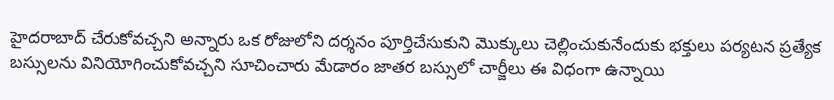హైదరాబాద్ చేరుకోవచ్చని అన్నారు ఒక రోజులోని దర్శనం పూర్తిచేసుకుని మొక్కులు చెల్లించుకునేందుకు భక్తులు పర్యటన ప్రత్యేక బస్సులను వినియోగించుకోవచ్చని సూచించారు మేడారం జాతర బస్సులో చార్జీలు ఈ విధంగా ఉన్నాయి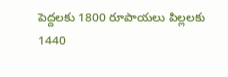పెద్దలకు 1800 రూపాయలు పిల్లలకు 1440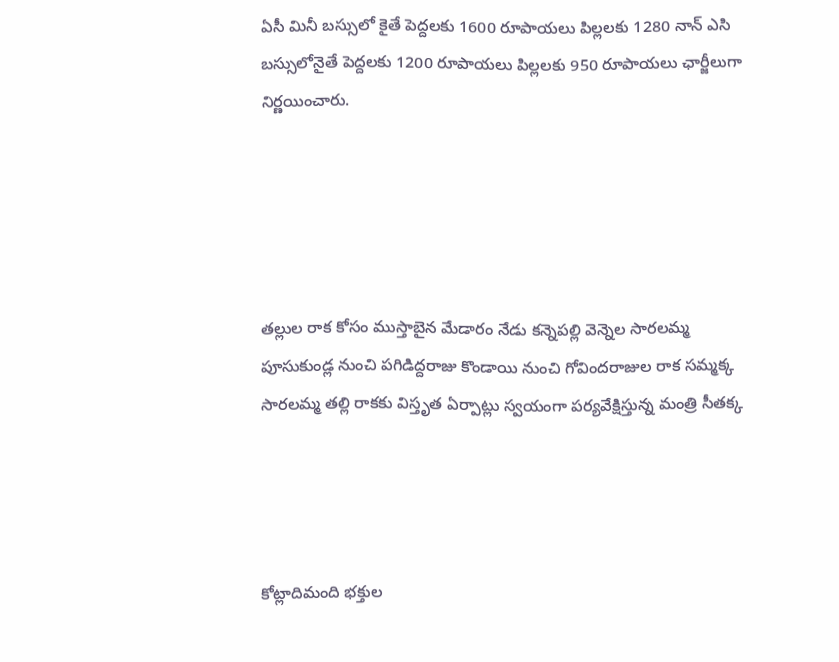ఏసీ మినీ బస్సులో కైతే పెద్దలకు 1600 రూపాయలు పిల్లలకు 1280 నాన్ ఎసి బస్సులోనైతే పెద్దలకు 1200 రూపాయలు పిల్లలకు 950 రూపాయలు ఛార్జీలుగా నిర్ణయించారు.





తల్లుల రాక కోసం ముస్తాబైన మేడారం నేడు కన్నెపల్లి వెన్నెల సారలమ్మ పూసుకుండ్ల నుంచి పగిడిద్దరాజు కొండాయి నుంచి గోవిందరాజుల రాక సమ్మక్క సారలమ్మ తల్లి రాకకు విస్తృత ఏర్పాట్లు స్వయంగా పర్యవేక్షిస్తున్న మంత్రి సీతక్క




కోట్లాదిమంది భక్తుల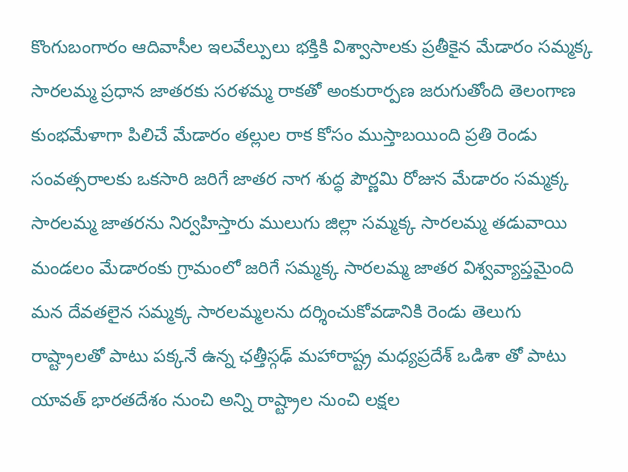కొంగుబంగారం ఆదివాసీల ఇలవేల్పులు భక్తికి విశ్వాసాలకు ప్రతీకైన మేడారం సమ్మక్క సారలమ్మ ప్రధాన జాతరకు సరళమ్మ రాకతో అంకురార్పణ జరుగుతోంది తెలంగాణ కుంభమేళాగా పిలిచే మేడారం తల్లుల రాక కోసం ముస్తాబయింది ప్రతి రెండు సంవత్సరాలకు ఒకసారి జరిగే జాతర నాగ శుద్ధ పౌర్ణమి రోజున మేడారం సమ్మక్క సారలమ్మ జాతరను నిర్వహిస్తారు ములుగు జిల్లా సమ్మక్క సారలమ్మ తడువాయి మండలం మేడారంకు గ్రామంలో జరిగే సమ్మక్క సారలమ్మ జాతర విశ్వవ్యాప్తమైంది మన దేవతలైన సమ్మక్క సారలమ్మలను దర్శించుకోవడానికి రెండు తెలుగు రాష్ట్రాలతో పాటు పక్కనే ఉన్న ఛత్తీస్గఢ్ మహారాష్ట్ర మధ్యప్రదేశ్ ఒడిశా తో పాటు యావత్ భారతదేశం నుంచి అన్ని రాష్ట్రాల నుంచి లక్షల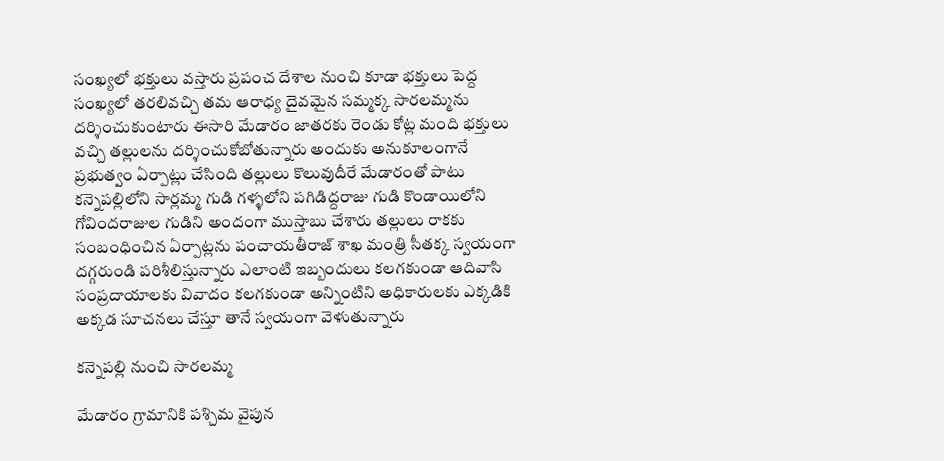సంఖ్యలో భక్తులు వస్తారు ప్రపంచ దేశాల నుంచి కూడా భక్తులు పెద్ద సంఖ్యలో తరలివచ్చి తమ ఆరాధ్య దైవమైన సమ్మక్క సారలమ్మను దర్శించుకుంటారు ఈసారి మేడారం జాతరకు రెండు కోట్ల మంది భక్తులు వచ్చి తల్లులను దర్శించుకోబోతున్నారు అందుకు అనుకూలంగానే ప్రభుత్వం ఏర్పాట్లు చేసింది తల్లులు కొలువుదీరే మేడారంతో పాటు కన్నెపల్లిలోని సార్లమ్మ గుడి గళ్ళలోని పగిడిద్దరాజు గుడి కొండాయిలోని గోవిందరాజుల గుడిని అందంగా ముస్తాబు చేశారు తల్లులు రాకకు సంబంధించిన ఏర్పాట్లను పంచాయతీరాజ్ శాఖ మంత్రి సీతక్క స్వయంగా దగ్గరుండి పరిశీలిస్తున్నారు ఎలాంటి ఇబ్బందులు కలగకుండా ఆదివాసి సంప్రదాయాలకు వివాదం కలగకుండా అన్నింటిని అధికారులకు ఎక్కడికి అక్కడ సూచనలు చేస్తూ తానే స్వయంగా వెళుతున్నారు

కన్నెపల్లి నుంచి సారలమ్మ

మేడారం గ్రామానికి పశ్చిమ వైపున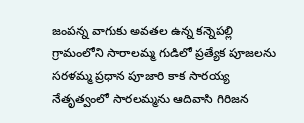జంపన్న వాగుకు అవతల ఉన్న కన్నెపల్లి గ్రామంలోని సారాలమ్మ గుడిలో ప్రత్యేక పూజలను సరళమ్మ ప్రధాన పూజారి కాక సారయ్య నేతృత్వంలో సారలమ్మను ఆదివాసి గిరిజన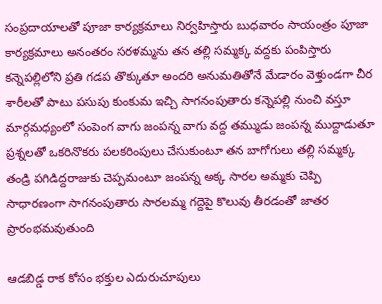సంప్రదాయాలతో పూజా కార్యక్రమాలు నిర్వహిస్తారు బుధవారం సాయంత్రం పూజా కార్యక్రమాలు అనంతరం సరళమ్మను తన తల్లి సమ్మక్క వద్దకు పంపిస్తారు కన్నెపల్లిలోని ప్రతి గడప తొక్కుతూ అందరి అనుమతితోనే మేడారం వెళ్తుండగా చీర శారీలతో పాటు పసుపు కుంకుమ ఇచ్చి సాగనంపుతారు కన్నెపల్లి నుంచి వస్తూ మార్గమధ్యంలో సంపెంగ వాగు జంపన్న వాగు వద్ద తమ్ముడు జంపన్న ముద్దాడుతూ ప్రశ్నలతో ఒకరినొకరు పలకరింపులు చేసుకుంటూ తన బాగోగులు తల్లి సమ్మక్క తండ్రి పగిడిద్దరాజుకు చెప్పమంటూ జంపన్న అక్క సారల అమ్మకు చెప్పి సాధారణంగా సాగనంపుతారు సారలమ్మ గద్దెపై కొలువు తీరడంతో జాతర ప్రారంభమవుతుంది

ఆడబిడ్డ రాక కోసం భక్తుల ఎదురుచూపులు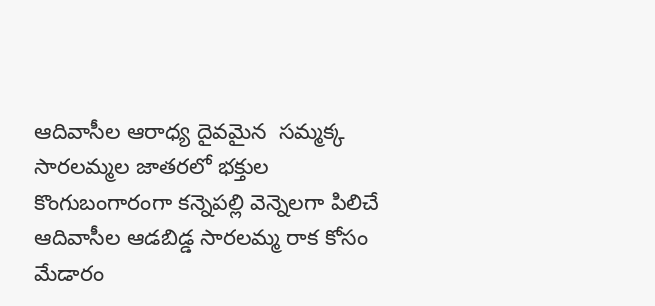ఆదివాసీల ఆరాధ్య దైవమైన  సమ్మక్క సారలమ్మల జాతరలో భక్తుల కొంగుబంగారంగా కన్నెపల్లి వెన్నెలగా పిలిచే ఆదివాసీల ఆడబిడ్డ సారలమ్మ రాక కోసం మేడారం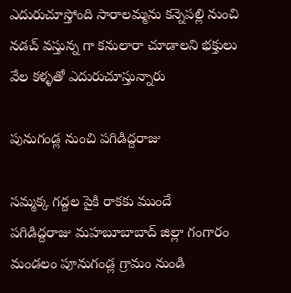ఎదురుచూస్తోంది సారాలమ్మను కన్నెపల్లి నుంచి నడచ్ వస్తున్న గా కనులారా చూడాలని భక్తులు వేల కళ్ళతో ఎదురుచూస్తున్నారు

పునుగండ్ల నుంచి పగిడిద్దరాజు

సమ్మక్క గద్దల పైకి రాకకు ముందే   పగిడిద్దరాజు మహబూబాబాద్ జిల్లా గంగారం మండలం పూనుగండ్ల గ్రామం నుండి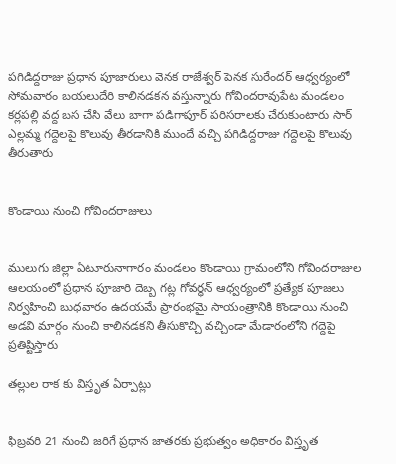పగిడిద్దరాజు ప్రధాన పూజారులు వెనక రాజేశ్వర్ పెనక సురేందర్ ఆధ్వర్యంలో సోమవారం బయలుదేరి కాలినడకన వస్తున్నారు గోవిందరావుపేట మండలం కర్లపల్లి వద్ద బస చేసి వేలు బాగా పడిగాపూర్ పరిసరాలకు చేరుకుంటారు సార్ ఎల్లమ్మ గద్దెలపై కొలువు తీరడానికి ముందే వచ్చి పగిడిద్దరాజు గద్దెలపై కొలువు తీరుతారు


కొండాయి నుంచి గోవిందరాజులు


ములుగు జిల్లా ఏటూరునాగారం మండలం కొండాయి గ్రామంలోని గోవిందరాజుల ఆలయంలో ప్రధాన పూజారి దెబ్బ గట్ల గోవర్ధన్ ఆధ్వర్యంలో ప్రత్యేక పూజలు నిర్వహించి బుధవారం ఉదయమే ప్రారంభమై సాయంత్రానికి కొండాయి నుంచి అడవి మార్గం నుంచి కాలినడకని తీసుకొచ్చి వచ్చిండా మేడారంలోని గద్దెపై ప్రతిష్టిస్తారు

తల్లుల రాక కు విస్తృత ఏర్పాట్లు


ఫిబ్రవరి 21 నుంచి జరిగే ప్రధాన జాతరకు ప్రభుత్వం అధికారం విస్తృత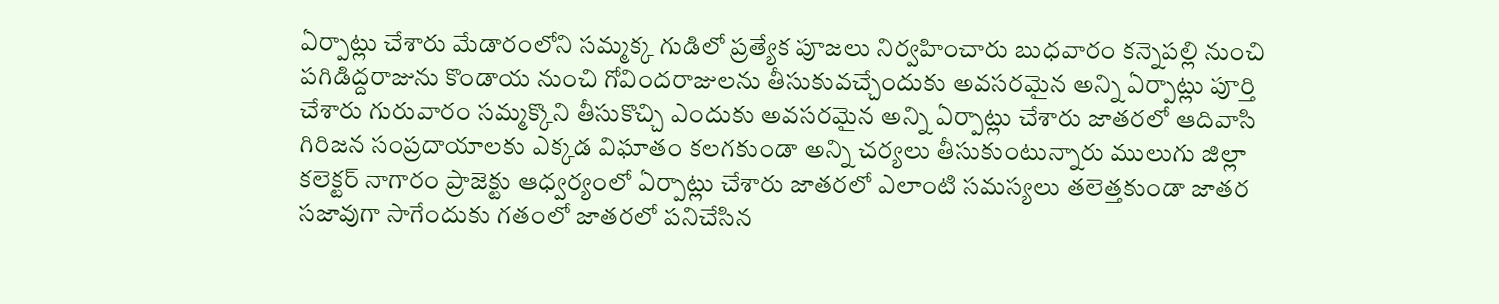ఏర్పాట్లు చేశారు మేడారంలోని సమ్మక్క గుడిలో ప్రత్యేక పూజలు నిర్వహించారు బుధవారం కన్నెపల్లి నుంచి పగిడిద్దరాజును కొండాయ నుంచి గోవిందరాజులను తీసుకువచ్చేందుకు అవసరమైన అన్ని ఏర్పాట్లు పూర్తి చేశారు గురువారం సమ్మక్కొని తీసుకొచ్చి ఎందుకు అవసరమైన అన్ని ఏర్పాట్లు చేశారు జాతరలో ఆదివాసి గిరిజన సంప్రదాయాలకు ఎక్కడ విఘాతం కలగకుండా అన్ని చర్యలు తీసుకుంటున్నారు ములుగు జిల్లా కలెక్టర్ నాగారం ప్రాజెక్టు ఆధ్వర్యంలో ఏర్పాట్లు చేశారు జాతరలో ఎలాంటి సమస్యలు తలెత్తకుండా జాతర సజావుగా సాగేందుకు గతంలో జాతరలో పనిచేసిన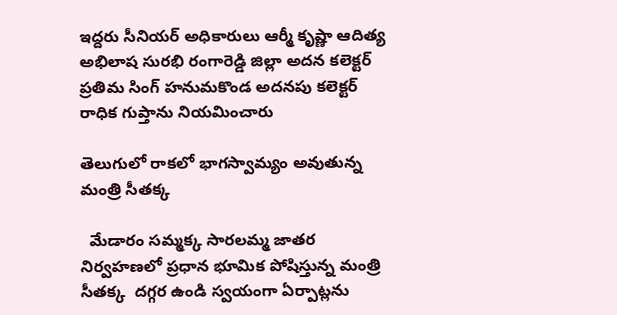ఇద్దరు సీనియర్ అధికారులు ఆర్మీ కృష్ణా ఆదిత్య అభిలాష సురభి రంగారెడ్డి జిల్లా అదన కలెక్టర్ ప్రతిమ సింగ్ హనుమకొండ అదనపు కలెక్టర్ రాధిక గుప్తాను నియమించారు

తెలుగులో రాకలో భాగస్వామ్యం అవుతున్న మంత్రి సీతక్క

  మేడారం సమ్మక్క సారలమ్మ జాతర నిర్వహణలో ప్రధాన భూమిక పోషిస్తున్న మంత్రి సీతక్క  దగ్గర ఉండి స్వయంగా ఏర్పాట్లను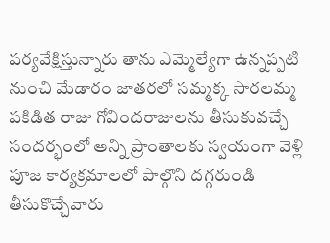పర్యవేక్షిస్తున్నారు తాను ఎమ్మెల్యేగా ఉన్నప్పటి నుంచి మేడారం జాతరలో సమ్మక్క సారలమ్మ పకిడిత రాజు గోవిందరాజులను తీసుకువచ్చే సందర్భంలో అన్ని ప్రాంతాలకు స్వయంగా వెళ్లి పూజ కార్యక్రమాలలో పాల్గొని దగ్గరుండి తీసుకొచ్చేవారు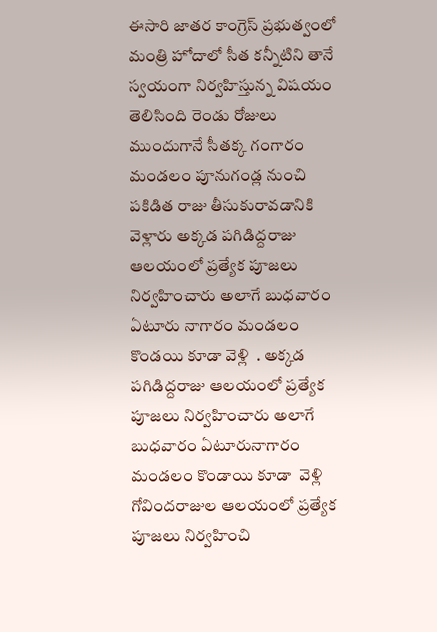ఈసారి జాతర కాంగ్రెస్ ప్రభుత్వంలో మంత్రి హోదాలో సీత కన్నీటిని తానే స్వయంగా నిర్వహిస్తున్న విషయం తెలిసింది రెండు రోజులు ముందుగానే సీతక్క గంగారం మండలం పూనుగండ్ల నుంచి పకిడిత రాజు తీసుకురావడానికి వెళ్లారు అక్కడ పగిడిద్దరాజు ఆలయంలో ప్రత్యేక పూజలు నిర్వహించారు అలాగే బుధవారం ఏటూరు నాగారం మండలం కొండయి కూడా వెళ్లి  . అక్కడ పగిడిద్దరాజు ఆలయంలో ప్రత్యేక పూజలు నిర్వహించారు అలాగే బుధవారం ఏటూరునాగారం మండలం కొండాయి కూడా  వెళ్లి గోవిందరాజుల ఆలయంలో ప్రత్యేక పూజలు నిర్వహించి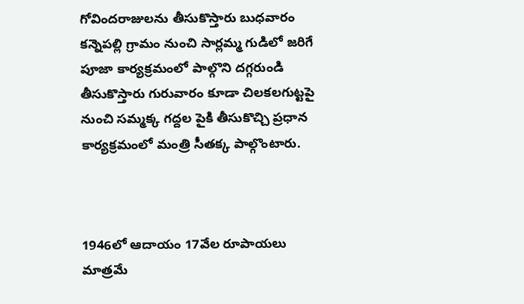గోవిందరాజులను తీసుకొస్తారు బుధవారం కన్నెపల్లి గ్రామం నుంచి సార్లమ్మ గుడిలో జరిగే పూజా కార్యక్రమంలో పాల్గొని దగ్గరుండి తీసుకొస్తారు గురువారం కూడా చిలకలగుట్టపై నుంచి సమ్మక్క గద్దల పైకి తీసుకొచ్చి ప్రధాన కార్యక్రమంలో మంత్రి సీతక్క పాల్గొంటారు.



1946లో ఆదాయం 17వేల రూపాయలు మాత్రమే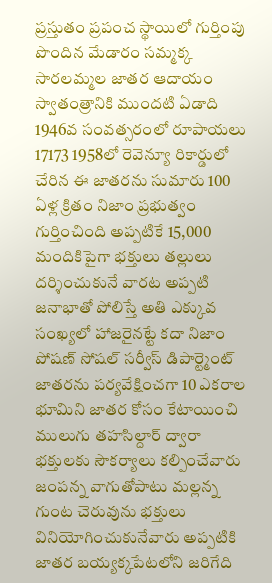ప్రస్తుతం ప్రపంచ స్థాయిలో గుర్తింపు పొందిన మేడారం సమ్మక్క సారలమ్మల జాతర ఆదాయం స్వాతంత్రానికి ముందటి ఏడాది 1946వ సంవత్సరంలో రూపాయలు 17173 1958లో రెవెన్యూ రికార్డులో చేరిన ఈ జాతరను సుమారు 100 ఏళ్ల క్రితం నిజాం ప్రభుత్వం గుర్తించింది అప్పటికే 15,000 మందికిపైగా భక్తులు తల్లులు దర్శించుకునే వారట అప్పటి జనాభాతో పోలిస్తే అతి ఎక్కువ సంఖ్యలో హాజరైనట్టే కదా నిజాం పోషణ్ సోషల్ సర్వీస్ డిపార్ట్మెంట్ జాతరను పర్యవేక్షించగా 10 ఎకరాల భూమిని జాతర కోసం కేటాయించి ములుగు తహసిల్దార్ ద్వారా భక్తులకు సౌకర్యాలు కల్పించేవారు జంపన్న వాగుతోపాటు మల్లన్న గుంట చెరువును భక్తులు వినియోగించుకునేవారు అప్పటికి జాతర బయ్యక్కపేటలోని జరిగేది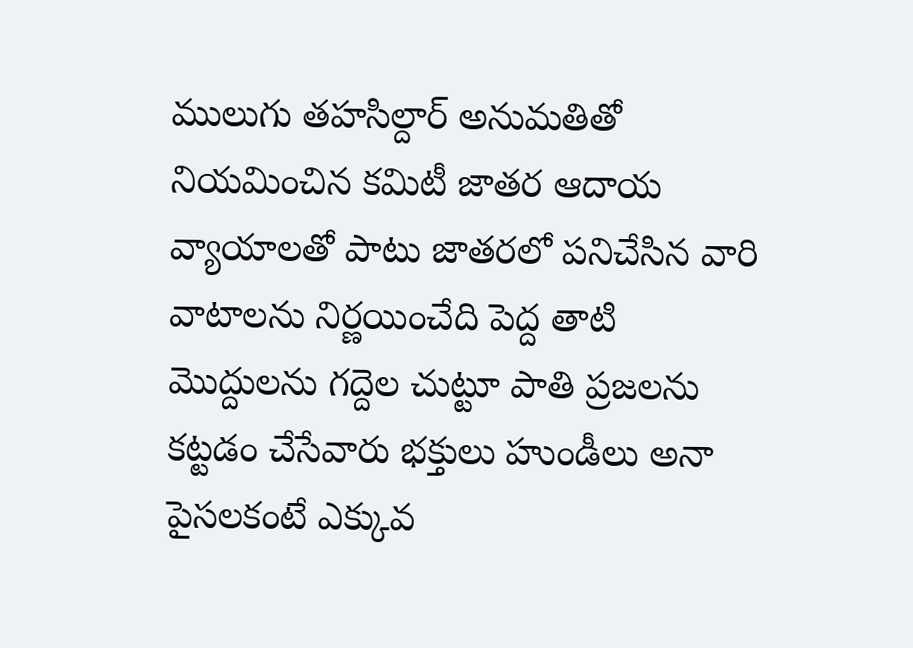ములుగు తహసిల్దార్ అనుమతితో నియమించిన కమిటీ జాతర ఆదాయ వ్యాయాలతో పాటు జాతరలో పనిచేసిన వారి వాటాలను నిర్ణయించేది పెద్ద తాటి మొద్దులను గద్దెల చుట్టూ పాతి ప్రజలను కట్టడం చేసేవారు భక్తులు హుండీలు అనా పైసలకంటే ఎక్కువ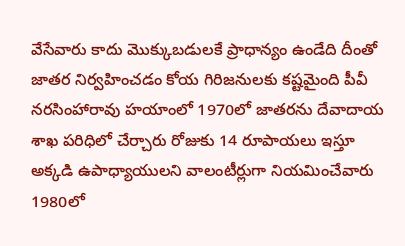వేసేవారు కాదు మొక్కుబడులకే ప్రాధాన్యం ఉండేది దీంతో జాతర నిర్వహించడం కోయ గిరిజనులకు కష్టమైంది పీవీ నరసింహారావు హయాంలో 1970లో జాతరను దేవాదాయ శాఖ పరిధిలో చేర్చారు రోజుకు 14 రూపాయలు ఇస్తూ అక్కడి ఉపాధ్యాయులని వాలంటీర్లుగా నియమించేవారు 1980లో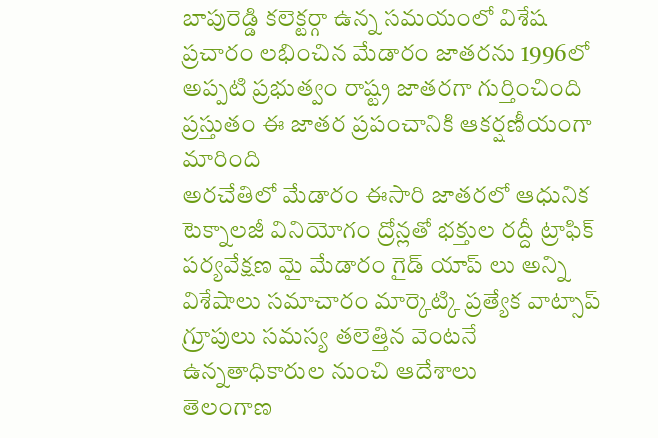బాపురెడ్డి కలెక్టర్గా ఉన్న సమయంలో విశేష ప్రచారం లభించిన మేడారం జాతరను 1996లో అప్పటి ప్రభుత్వం రాష్ట్ర జాతరగా గుర్తించింది ప్రస్తుతం ఈ జాతర ప్రపంచానికి ఆకర్షణీయంగా మారింది
అరచేతిలో మేడారం ఈసారి జాతరలో ఆధునిక టెక్నాలజీ వినియోగం ద్రోన్లతో భక్తుల రద్దీ ట్రాఫిక్ పర్యవేక్షణ మై మేడారం గైడ్ యాప్ లు అన్ని విశేషాలు సమాచారం మార్కెట్కి ప్రత్యేక వాట్సాప్ గ్రూపులు సమస్య తలెత్తిన వెంటనే ఉన్నతాధికారుల నుంచి ఆదేశాలు
తెలంగాణ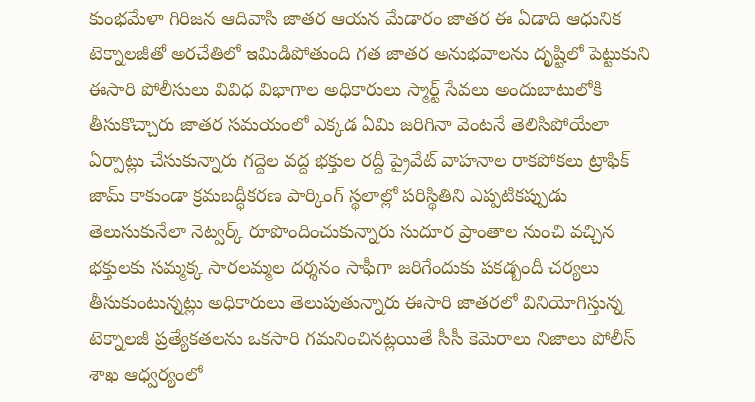కుంభమేళా గిరిజన ఆదివాసి జాతర ఆయన మేడారం జాతర ఈ ఏడాది ఆధునిక టెక్నాలజీతో అరచేతిలో ఇమిడిపోతుంది గత జాతర అనుభవాలను దృష్టిలో పెట్టుకుని ఈసారి పోలీసులు వివిధ విభాగాల అధికారులు స్మార్ట్ సేవలు అందుబాటులోకి తీసుకొచ్చారు జాతర సమయంలో ఎక్కడ ఏమి జరిగినా వెంటనే తెలిసిపోయేలా ఏర్పాట్లు చేసుకున్నారు గద్దెల వద్ద భక్తుల రద్దీ ప్రైవేట్ వాహనాల రాకపోకలు ట్రాఫిక్ జామ్ కాకుండా క్రమబద్ధీకరణ పార్కింగ్ స్థలాల్లో పరిస్థితిని ఎప్పటికప్పుడు తెలుసుకునేలా నెట్వర్క్ రూపొందించుకున్నారు సుదూర ప్రాంతాల నుంచి వచ్చిన భక్తులకు సమ్మక్క సారలమ్మల దర్శనం సాఫీగా జరిగేందుకు పకడ్బందీ చర్యలు తీసుకుంటున్నట్లు అధికారులు తెలుపుతున్నారు ఈసారి జాతరలో వినియోగిస్తున్న టెక్నాలజీ ప్రత్యేకతలను ఒకసారి గమనించినట్లయితే సీసీ కెమెరాలు నిజాలు పోలీస్ శాఖ ఆధ్వర్యంలో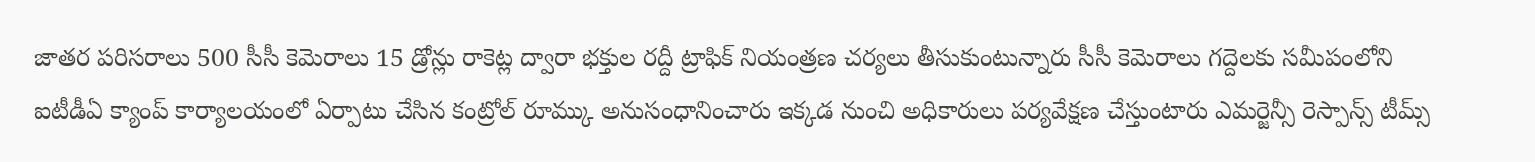జాతర పరిసరాలు 500 సీసీ కెమెరాలు 15 డ్రోన్లు రాకెట్ల ద్వారా భక్తుల రద్దీ ట్రాఫిక్ నియంత్రణ చర్యలు తీసుకుంటున్నారు సీసీ కెమెరాలు గద్దెలకు సమీపంలోని ఐటీడీఏ క్యాంప్ కార్యాలయంలో ఏర్పాటు చేసిన కంట్రోల్ రూమ్కు అనుసంధానించారు ఇక్కడ నుంచి అధికారులు పర్యవేక్షణ చేస్తుంటారు ఎమర్జెన్సీ రెస్పాన్స్ టీమ్స్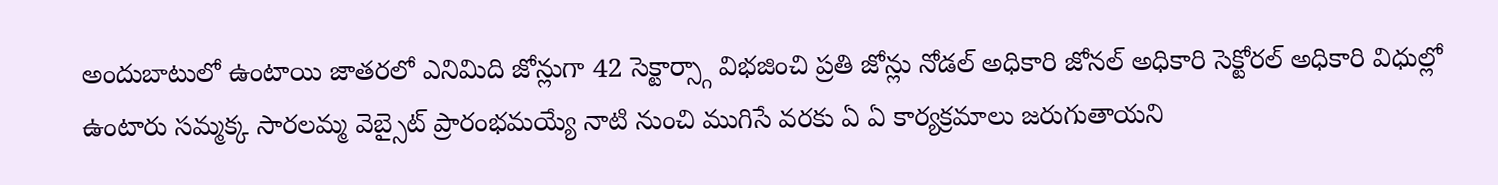అందుబాటులో ఉంటాయి జాతరలో ఎనిమిది జోన్లుగా 42 సెక్టార్స్గా విభజించి ప్రతి జోన్లు నోడల్ అధికారి జోనల్ అధికారి సెక్టోరల్ అధికారి విధుల్లో ఉంటారు సమ్మక్క సారలమ్మ వెబ్సైట్ ప్రారంభమయ్యే నాటి నుంచి ముగిసే వరకు ఏ ఏ కార్యక్రమాలు జరుగుతాయని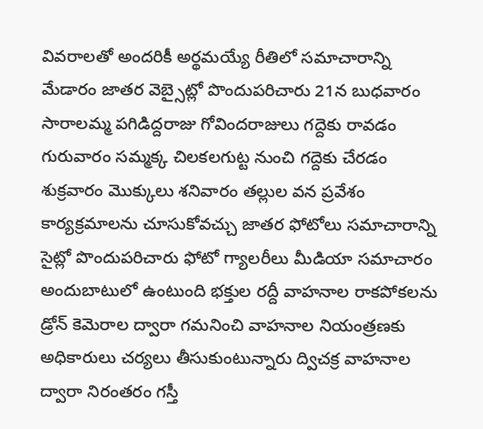వివరాలతో అందరికీ అర్థమయ్యే రీతిలో సమాచారాన్ని మేడారం జాతర వెబ్సైట్లో పొందుపరిచారు 21న బుధవారం సారాలమ్మ పగిడిద్దరాజు గోవిందరాజులు గద్దెకు రావడం గురువారం సమ్మక్క చిలకలగుట్ట నుంచి గద్దెకు చేరడం శుక్రవారం మొక్కులు శనివారం తల్లుల వన ప్రవేశం కార్యక్రమాలను చూసుకోవచ్చు జాతర ఫోటోలు సమాచారాన్ని సైట్లో పొందుపరిచారు ఫోటో గ్యాలరీలు మీడియా సమాచారం అందుబాటులో ఉంటుంది భక్తుల రద్దీ వాహనాల రాకపోకలను డ్రోన్ కెమెరాల ద్వారా గమనించి వాహనాల నియంత్రణకు అధికారులు చర్యలు తీసుకుంటున్నారు ద్విచక్ర వాహనాల ద్వారా నిరంతరం గస్తీ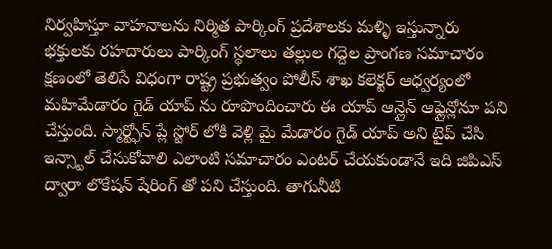నిర్వహిస్తూ వాహనాలను నిర్మిత పార్కింగ్ ప్రదేశాలకు మళ్ళి ఇస్తున్నారు
భక్తులకు రహదారులు పార్కింగ్ స్థలాలు తల్లుల గద్దెల ప్రాంగణ సమాచారం క్షణంలో తెలిసే విధంగా రాష్ట్ర ప్రభుత్వం పోలీస్ శాఖ కలెక్టర్ ఆధ్వర్యంలో మహిమేడారం గైడ్ యాప్ ను రూపొందించారు ఈ యాప్ ఆన్లైన్ ఆఫ్లైన్లోనూ పని చేస్తుంది. స్మార్ట్ఫోన్ ప్లే స్టోర్ లోకి వెళ్లి మై మేడారం గైడ్ యాప్ అని టైప్ చేసి ఇన్స్టాల్ చేసుకోవాలి ఎలాంటి సమాచారం ఎంటర్ చేయకుండానే ఇది జిపిఎస్ ద్వారా లొకేషన్ షేరింగ్ తో పని చేస్తుంది. తాగునీటి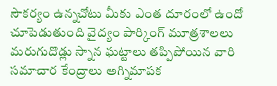సౌకర్యం ఉన్నచోటు మీకు ఎంత దూరంలో ఉందో చూపెడుతుంది వైద్యం పార్కింగ్ మూత్రశాలలు మరుగుదొడ్లు స్నాన ఘట్టాలు తప్పిపోయిన వారి సమాచార కేంద్రాలు అగ్నిమాపక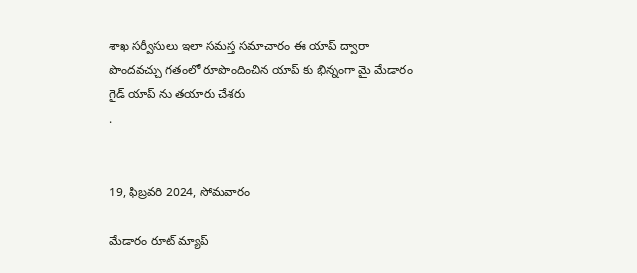శాఖ సర్వీసులు ఇలా సమస్త సమాచారం ఈ యాప్ ద్వారా పొందవచ్చు గతంలో రూపొందించిన యాప్ కు భిన్నంగా మై మేడారం గైడ్ యాప్ ను తయారు చేశరు
.


19, ఫిబ్రవరి 2024, సోమవారం

మేడారం రూట్ మ్యాప్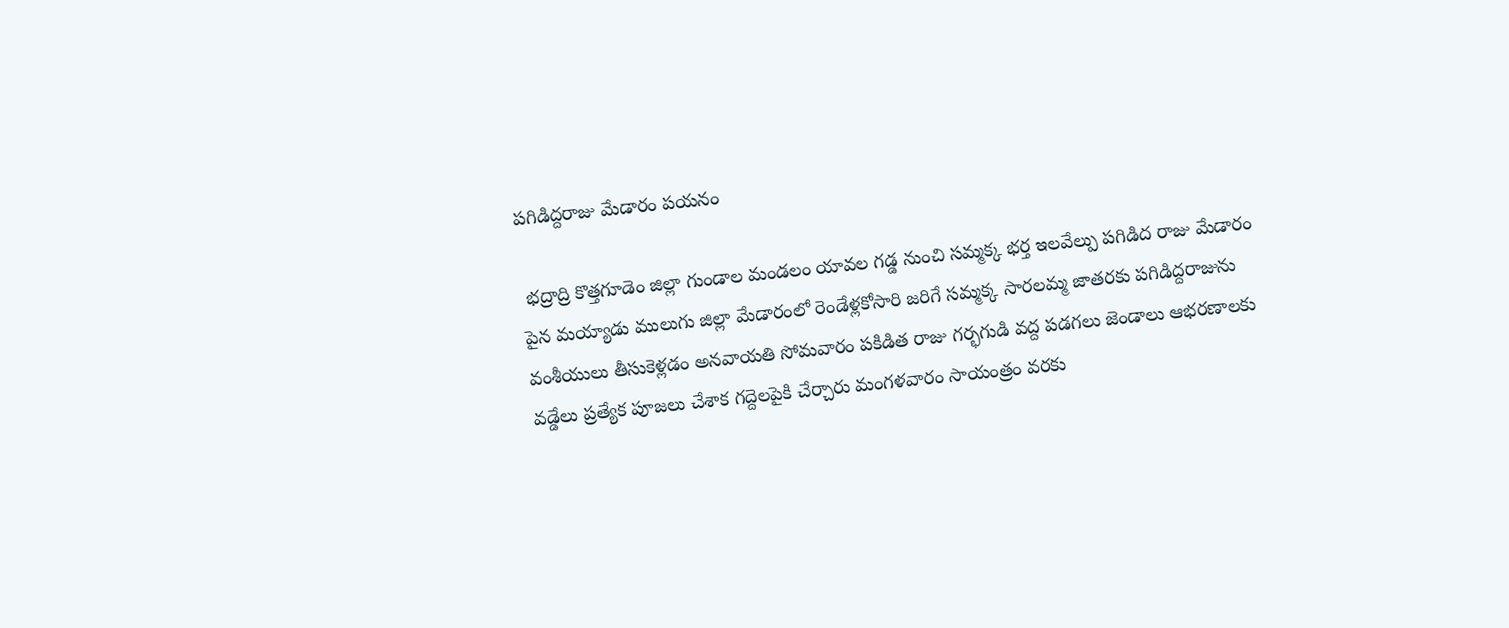పగిడిద్దరాజు మేడారం పయనం

 భద్రాద్రి కొత్తగూడెం జిల్లా గుండాల మండలం యావల గడ్డ నుంచి సమ్మక్క భర్త ఇలవేల్పు పగిడిద రాజు మేడారం పైన మయ్యాడు ములుగు జిల్లా మేడారంలో రెండేళ్లకోసారి జరిగే సమ్మక్క సారలమ్మ జాతరకు పగిడిద్దరాజును వంశీయులు తీసుకెళ్లడం అనవాయతి సోమవారం పకిడిత రాజు గర్భగుడి వద్ద పడగలు జెండాలు ఆభరణాలకు వడ్డేలు ప్రత్యేక పూజలు చేశాక గద్దెలపైకి చేర్చారు మంగళవారం సాయంత్రం వరకు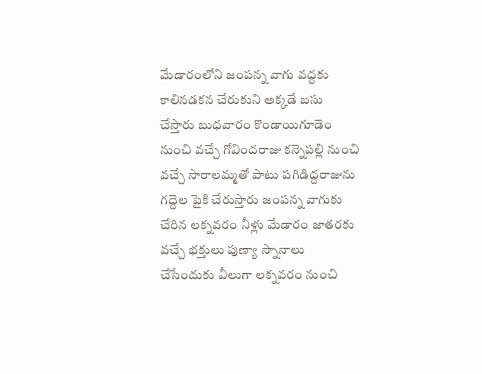మేడారంలోని జంపన్న వాగు వద్దకు కాలినడకన చేరుకుని అక్కడే బసు చేస్తారు బుధవారం కొండాయిగూడెం నుంచి వచ్చే గోవిందరాజు కన్నెపల్లి నుంచి వచ్చే సారాలమ్మతో పాటు పగిడిద్దరాజును గద్దెల పైకి చేరుస్తారు జంపన్న వాగుకు చేరిన లక్నవరం నీళ్లు మేడారం జాతరకు వచ్చే భక్తులు పుణ్యా స్నానాలు చేసేందుకు వీలుగా లక్నవరం నుంచి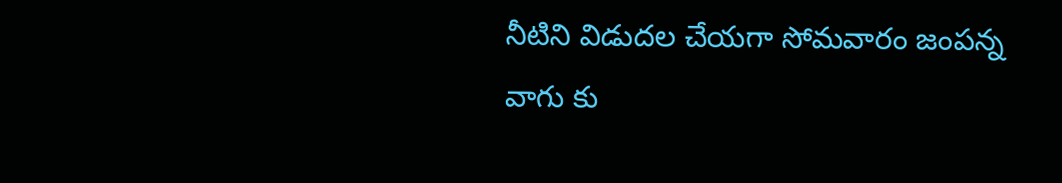నీటిని విడుదల చేయగా సోమవారం జంపన్న వాగు కు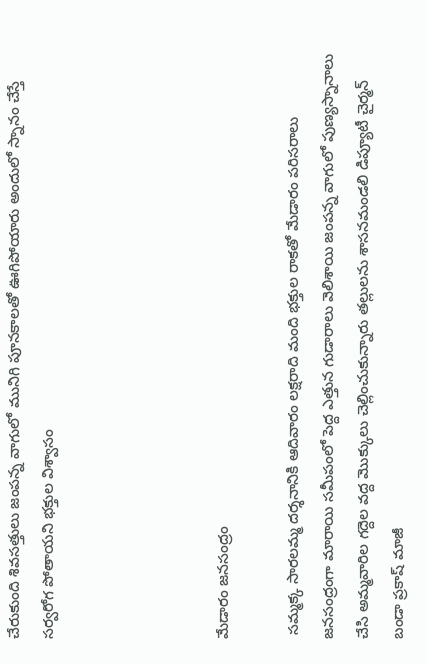చేరుకుంది శివసత్తులు జంపన్న వాగులో మునిగి పూనకాలతో ఊగిపోయారు అందులో స్నానం చేస్తే సర్వరోగ పోతాయని భక్తుల విశ్వాసం




మేడారం జనసంద్రం

 సమ్మక్క సారలమ్మ దర్శనానికి ఆదివారం లక్షరాది మంది భక్తుల రాకతో మేడారం పరిసరాలు జనసంద్రంగా మారాయి సమీపంలో పెద్ద ఎత్తున గుడారాలు వెలిశాయి జంపన్న వాగులో పుణ్యస్నానాలు చేసి అమ్మవారిల గద్దెల వద్ద మొక్కులు చెల్లించుకున్నారు తల్లులను శాసనమండలి డిప్యూటీ చైర్మన్ బండా ప్రకాష్ మాజీ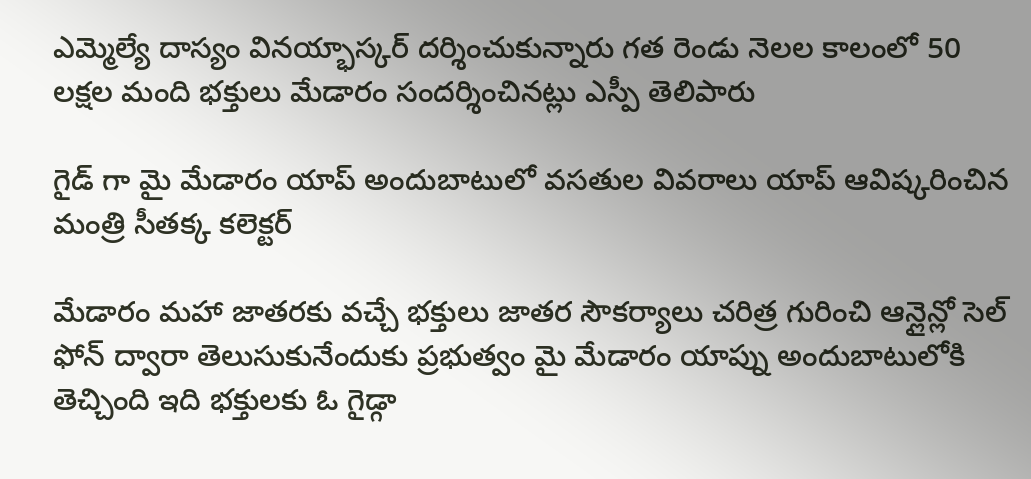ఎమ్మెల్యే దాస్యం వినయ్భాస్కర్ దర్శించుకున్నారు గత రెండు నెలల కాలంలో 50 లక్షల మంది భక్తులు మేడారం సందర్శించినట్లు ఎస్పీ తెలిపారు

గైడ్ గా మై మేడారం యాప్ అందుబాటులో వసతుల వివరాలు యాప్ ఆవిష్కరించిన మంత్రి సీతక్క కలెక్టర్

మేడారం మహా జాతరకు వచ్చే భక్తులు జాతర సౌకర్యాలు చరిత్ర గురించి ఆన్లైన్లో సెల్ ఫోన్ ద్వారా తెలుసుకునేందుకు ప్రభుత్వం మై మేడారం యాప్ను అందుబాటులోకి తెచ్చింది ఇది భక్తులకు ఓ గైడ్గా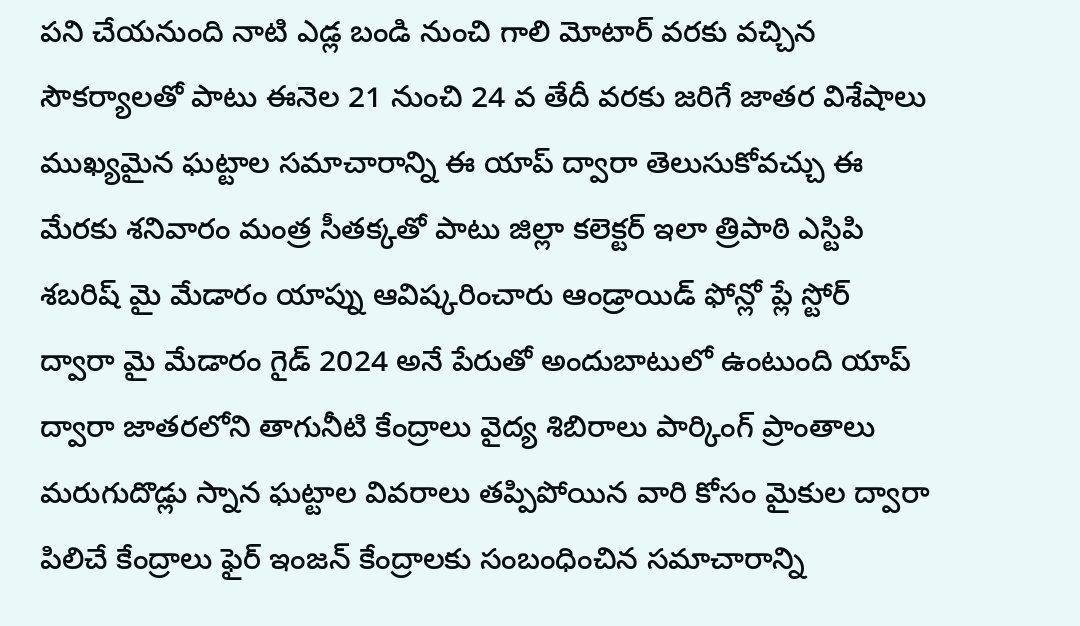పని చేయనుంది నాటి ఎడ్ల బండి నుంచి గాలి మోటార్ వరకు వచ్చిన సౌకర్యాలతో పాటు ఈనెల 21 నుంచి 24 వ తేదీ వరకు జరిగే జాతర విశేషాలు ముఖ్యమైన ఘట్టాల సమాచారాన్ని ఈ యాప్ ద్వారా తెలుసుకోవచ్చు ఈ మేరకు శనివారం మంత్ర సీతక్కతో పాటు జిల్లా కలెక్టర్ ఇలా త్రిపాఠి ఎస్టిపి శబరిష్ మై మేడారం యాప్ను ఆవిష్కరించారు ఆండ్రాయిడ్ ఫోన్లో ప్లే స్టోర్ ద్వారా మై మేడారం గైడ్ 2024 అనే పేరుతో అందుబాటులో ఉంటుంది యాప్ ద్వారా జాతరలోని తాగునీటి కేంద్రాలు వైద్య శిబిరాలు పార్కింగ్ ప్రాంతాలు మరుగుదొడ్లు స్నాన ఘట్టాల వివరాలు తప్పిపోయిన వారి కోసం మైకుల ద్వారా పిలిచే కేంద్రాలు ఫైర్ ఇంజన్ కేంద్రాలకు సంబంధించిన సమాచారాన్ని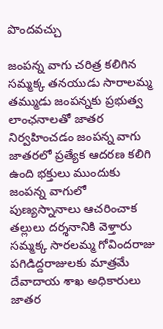పొందవచ్చు

జంపన్న వాగు చరిత్ర కలిగిన సమ్మక్క తనయుడు సారాలమ్మ తమ్ముడు జంపన్నకు ప్రభుత్వ లాంఛనాలతో జాతర నిర్వహించడం జంపన్న వాగు జాతరలో ప్రత్యేక ఆదరణ కలిగి ఉంది భక్తులు ముందుకు జంపన్న వాగులో పుణ్యస్నానాలు ఆచరించాక తల్లులు దర్శనానికి వెళ్తారు సమ్మక్క సారలమ్మ గోవిందరాజు పగిడిద్దరాజులకు మాత్రమే దేవాదాయ శాఖ అధికారులు జాతర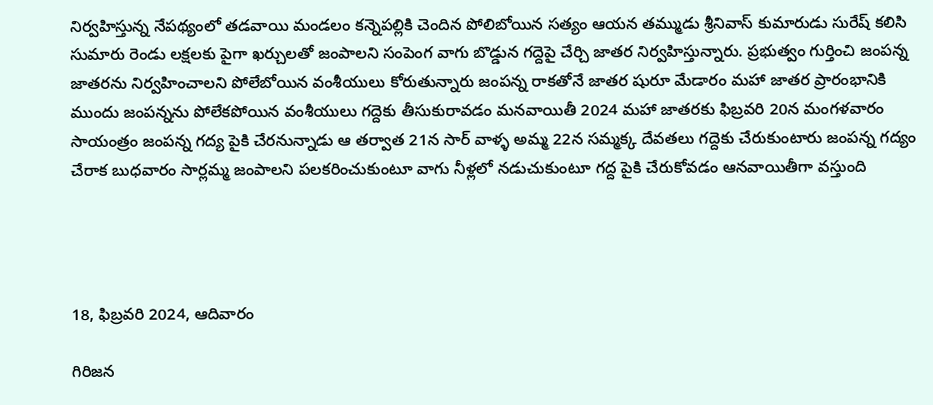నిర్వహిస్తున్న నేపథ్యంలో తడవాయి మండలం కన్నెపల్లికి చెందిన పోలిబోయిన సత్యం ఆయన తమ్ముడు శ్రీనివాస్ కుమారుడు సురేష్ కలిసి సుమారు రెండు లక్షలకు పైగా ఖర్చులతో జంపాలని సంపెంగ వాగు బొడ్డున గద్దెపై చేర్చి జాతర నిర్వహిస్తున్నారు. ప్రభుత్వం గుర్తించి జంపన్న జాతరను నిర్వహించాలని పోలేబోయిన వంశీయులు కోరుతున్నారు జంపన్న రాకతోనే జాతర షురూ మేడారం మహా జాతర ప్రారంభానికి ముందు జంపన్నను పోలేకపోయిన వంశీయులు గద్దెకు తీసుకురావడం మనవాయితీ 2024 మహా జాతరకు ఫిబ్రవరి 20న మంగళవారం సాయంత్రం జంపన్న గద్య పైకి చేరనున్నాడు ఆ తర్వాత 21న సార్ వాళ్ళ అమ్మ 22న సమ్మక్క దేవతలు గద్దెకు చేరుకుంటారు జంపన్న గద్యం చేరాక బుధవారం సార్లమ్మ జంపాలని పలకరించుకుంటూ వాగు నీళ్లలో నడుచుకుంటూ గద్ద పైకి చేరుకోవడం ఆనవాయితీగా వస్తుంది




18, ఫిబ్రవరి 2024, ఆదివారం

గిరిజన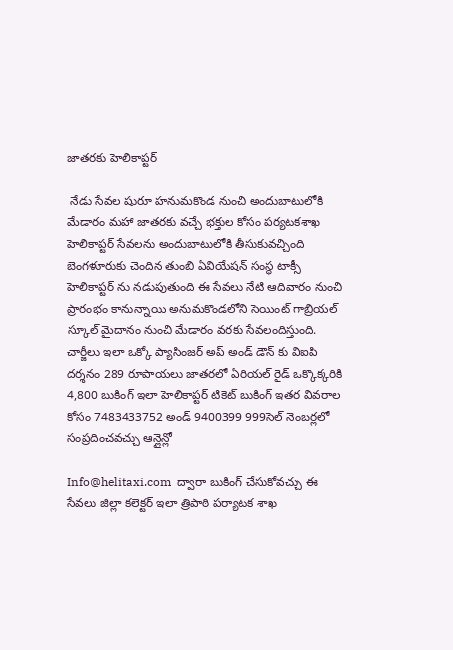జాతరకు హెలికాప్టర్

 నేడు సేవల షురూ హనుమకొండ నుంచి అందుబాటులోకి మేడారం మహా జాతరకు వచ్చే భక్తుల కోసం పర్యటకశాఖ హెలికాప్టర్ సేవలను అందుబాటులోకి తీసుకువచ్చింది బెంగళూరుకు చెందిన తుంబి ఏవియేషన్ సంస్థ టాక్సీ హెలికాప్టర్ ను నడుపుతుంది ఈ సేవలు నేటి ఆదివారం నుంచి ప్రారంభం కానున్నాయి అనుమకొండలోని సెయింట్ గాబ్రియల్ స్కూల్ మైదానం నుంచి మేడారం వరకు సేవలందిస్తుంది. చార్జీలు ఇలా ఒక్కో ప్యాసింజర్ అప్ అండ్ డౌన్ కు విఐపి దర్శనం 289 రూపాయలు జాతరలో ఏరియల్ రైడ్ ఒక్కొక్కరికి 4,800 బుకింగ్ ఇలా హెలికాప్టర్ టికెట్ బుకింగ్ ఇతర వివరాల కోసం 7483433752 అండ్ 9400399 999సెల్ నెంబర్లలో సంప్రదించవచ్చు ఆన్లైన్లో

Info@helitaxi.com  ద్వారా బుకింగ్ చేసుకోవచ్చు ఈ సేవలు జిల్లా కలెక్టర్ ఇలా త్రిపాఠి పర్యాటక శాఖ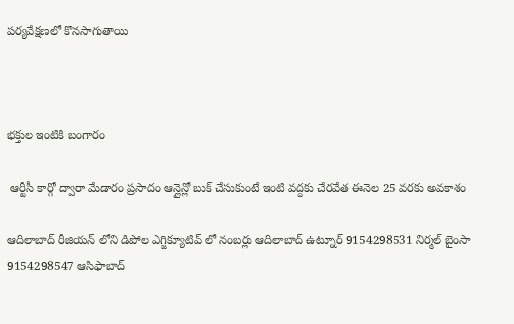పర్యవేక్షణలో కొనసాగుతాయి



భక్తుల ఇంటికి బంగారం

 ఆర్టీసీ కార్గో ద్వారా మేడారం ప్రసాదం ఆన్లైన్లో బుక్ చేసుకుంటే ఇంటి వద్దకు చేరవేత ఈనెల 25 వరకు అవకాశం

ఆదిలాబాద్ రీజియన్ లోని డిపోల ఎగ్జిక్యూటివ్ లో నంబర్లు ఆదిలాబాద్ ఉట్నూర్ 9154298531 నిర్మల్ బైంసా 9154298547 ఆసిఫాబాద్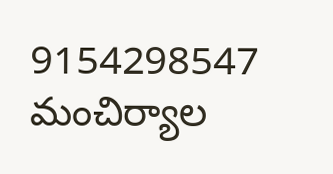9154298547 మంచిర్యాల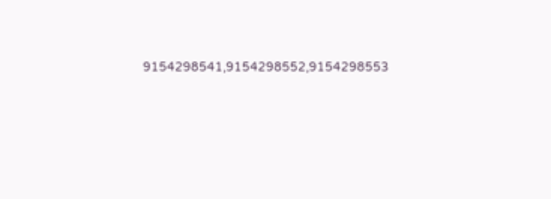9154298541,9154298552,9154298553